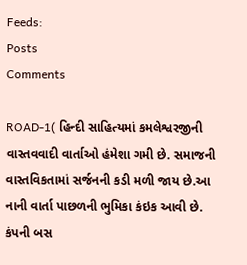Feeds:
Posts
Comments

ROAD-1( હિન્દી સાહિત્યમાં કમલેશ્વરજીની વાસ્તવવાદી વાર્તાઓ હંમેશા ગમી છે. સમાજની વાસ્તવિકતામાં સર્જનની કડી મળી જાય છે.આ નાની વાર્તા પાછળની ભુમિકા કંઇક આવી છે. કંપની બસ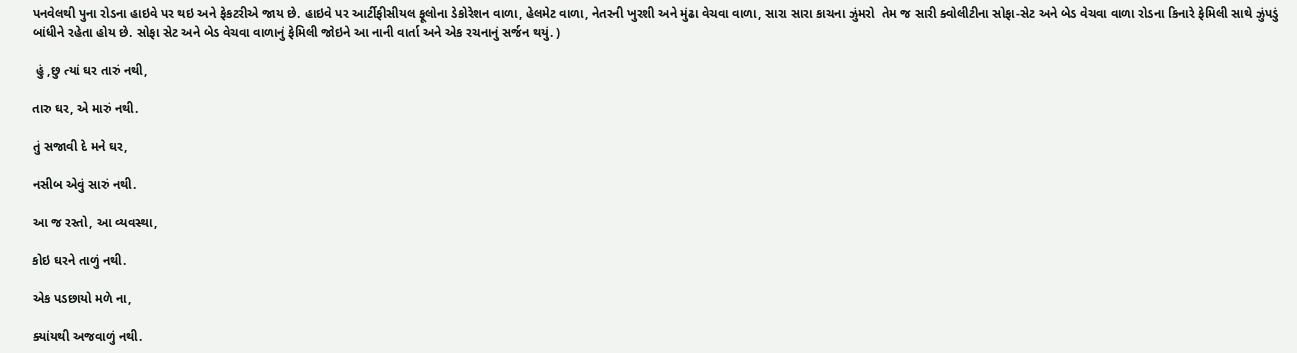પનવેલથી પુના રોડના હાઇવે પર થઇ અને ફેકટરીએ જાય છે. હાઇવે પર આર્ટીફીસીયલ ફૂલોના ડેકોરેશન વાળા, હેલમેટ વાળા, નેતરની ખુરશી અને મુંઢા વેચવા વાળા, સારા સારા કાચના ઝુંમરો  તેમ જ સારી ક્વોલીટીના સોફા-સેટ અને બેડ વેચવા વાળા રોડના કિનારે ફેમિલી સાથે ઝુંપડું બાંધીને રહેતા હોય છે. સોફા સેટ અને બેડ વેચવા વાળાનું ફેમિલી જોઇને આ નાની વાર્તા અને એક રચનાનું સર્જન થયું. )

 હું ,છુ ત્યાં ઘર તારું નથી,

તારુ ઘર, એ મારું નથી.

તું સજાવી દે મને ઘર,

નસીબ એવું સારું નથી.

આ જ રસ્તો, આ વ્યવસ્થા,

કોઇ ઘરને તાળું નથી.

એક પડછાયો મળે ના,

ક્યાંયથી અજવાળું નથી.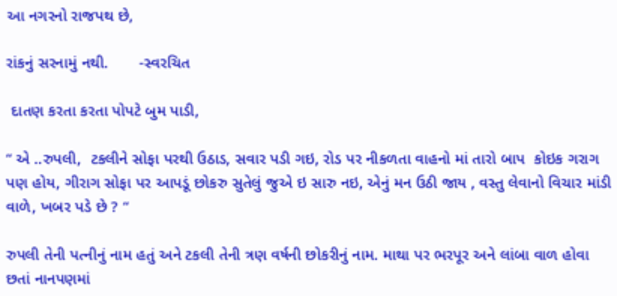આ નગરનો રાજપથ છે,

રાંકનું સરનામું નથી.       -સ્વરચિત

 દાતણ કરતા કરતા પોપટે બુમ પાડી,

“ એ ..રુપલી,  ટકલીને સોફા પરથી ઉઠાડ, સવાર પડી ગઇ, રોડ પર નીકળતા વાહનો માં તારો બાપ  કોઇક ગરાગ પણ હોય, ગીરાગ સોફા પર આપડૂં છોકરુ સુતેલું જુએ ઇ સારુ નઇ, એનું મન ઉઠી જાય , વસ્તુ લેવાનો વિચાર માંડી વાળે, ખબર પડે છે ? “

રુપલી તેની પત્નીનું નામ હતું અને ટકલી તેની ત્રણ વર્ષની છોકરીનું નામ. માથા પર ભરપૂર અને લાંબા વાળ હોવા છતાં નાનપણમાં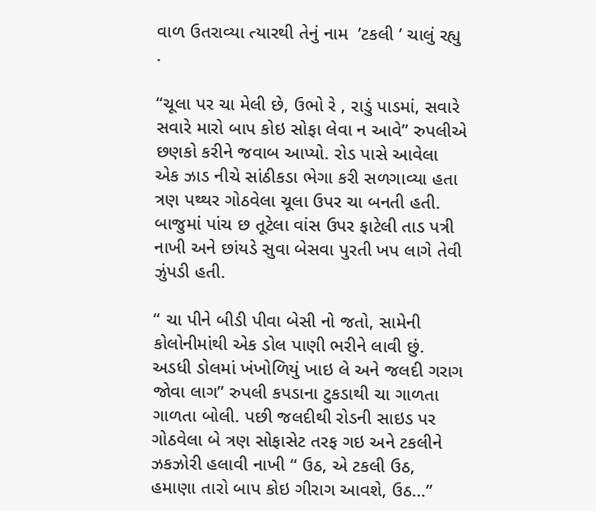વાળ ઉતરાવ્યા ત્યારથી તેનું નામ  ’ટકલી ’ ચાલું રહ્યુ .

“ચૂલા પર ચા મેલી છે, ઉભો રે , રાડું પાડમાં, સવારે સવારે મારો બાપ કોઇ સોફા લેવા ન આવે” રુપલીએ છણકો કરીને જવાબ આપ્યો. રોડ પાસે આવેલા એક ઝાડ નીચે સાંઠીકડા ભેગા કરી સળગાવ્યા હતા ત્રણ પથ્થર ગોઠવેલા ચૂલા ઉપર ચા બનતી હતી. બાજુમાં પાંચ છ તૂટેલા વાંસ ઉપર ફાટેલી તાડ પત્રી નાખી અને છાંયડે સુવા બેસવા પુરતી ખપ લાગે તેવી ઝુંપડી હતી.

“ ચા પીને બીડી પીવા બેસી નો જતો, સામેની કોલોનીમાંથી એક ડોલ પાણી ભરીને લાવી છું. અડધી ડોલમાં ખંખોળિયું ખાઇ લે અને જલદી ગરાગ જોવા લાગ” રુપલી કપડાના ટુકડાથી ચા ગાળતા ગાળતા બોલી. પછી જલદીથી રોડની સાઇડ પર ગોઠવેલા બે ત્રણ સોફાસેટ તરફ ગઇ અને ટકલીને ઝકઝોરી હલાવી નાખી “ ઉઠ, એ ટકલી ઉઠ, હમાણા તારો બાપ કોઇ ગીરાગ આવશે, ઉઠ…”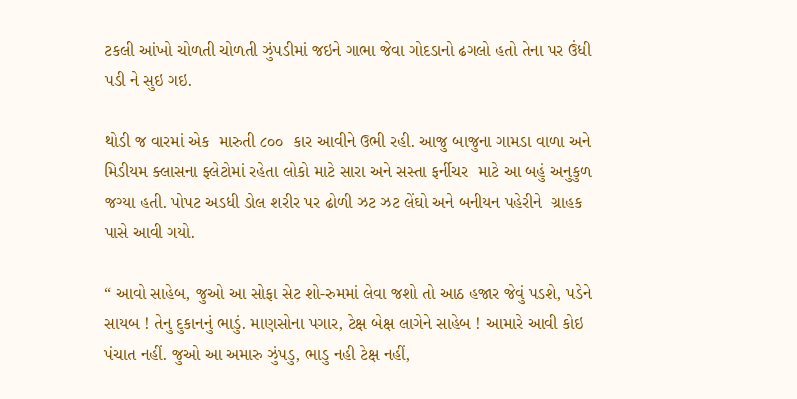ટકલી આંખો ચોળતી ચોળતી ઝુંપડીમાં જઇને ગાભા જેવા ગોદડાનો ઢગલો હતો તેના પર ઉંધી પડી ને સુઇ ગઇ.

થોડી જ વારમાં એક  મારુતી ૮૦૦  કાર આવીને ઉભી રહી. આજુ બાજુના ગામડા વાળા અને મિડીયમ ક્લાસના ફ્લેટોમાં રહેતા લોકો માટે સારા અને સસ્તા ફર્નીચર  માટે આ બહું અનુકુળ જગ્યા હતી. પોપટ અડધી ડોલ શરીર પર ઢોળી ઝટ ઝટ લેંઘો અને બનીયન પહેરીને  ગ્રાહક પાસે આવી ગયો.

“ આવો સાહેબ, જુઓ આ સોફા સેટ શો-રુમમાં લેવા જશો તો આઠ હજાર જેવું પડશે, પડેને સાયબ ! તેનુ દુકાનનું ભાડું. માણસોના પગાર, ટેક્ષ બેક્ષ લાગેને સાહેબ ! આમારે આવી કોઇ પંચાત નહીં. જુઓ આ અમારુ ઝુંપડુ, ભાડુ નહી ટેક્ષ નહીં,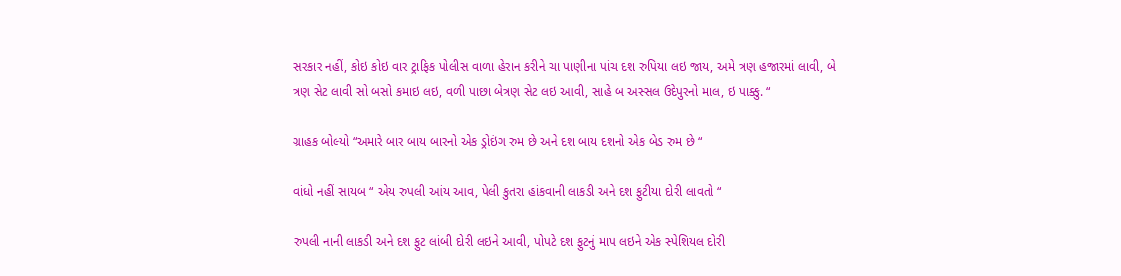સરકાર નહીં, કોઇ કોઇ વાર ટ્રાફિક પોલીસ વાળા હેરાન કરીને ચા પાણીના પાંચ દશ રુપિયા લઇ જાય, અમે ત્રણ હજારમાં લાવી, બે ત્રણ સેટ લાવી સો બસો કમાઇ લઇ, વળી પાછા બેત્રણ સેટ લઇ આવી, સાહે બ અસ્સલ ઉદેપુરનો માલ, ઇ પાક્કુ. “

ગ્રાહક બોલ્યો “અમારે બાર બાય બારનો એક ડ્રોઇંગ રુમ છે અને દશ બાય દશનો એક બેડ રુમ છે “

વાંધો નહીં સાયબ “ એય રુપલી આંય આવ, પેલી કુતરા હાંકવાની લાકડી અને દશ ફુટીયા દોરી લાવતો “

રુપલી નાની લાકડી અને દશ ફુટ લાંબી દોરી લઇને આવી, પોપટે દશ ફુટનું માપ લઇને એક સ્પેશિયલ દોરી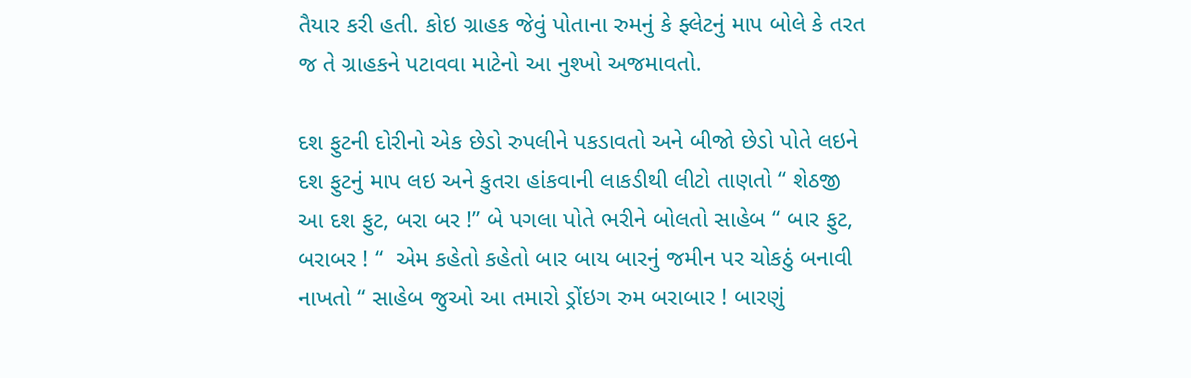તૈયાર કરી હતી. કોઇ ગ્રાહક જેવું પોતાના રુમનું કે ફ્લેટનું માપ બોલે કે તરત જ તે ગ્રાહકને પટાવવા માટેનો આ નુશ્ખો અજમાવતો.

દશ ફુટની દોરીનો એક છેડો રુપલીને પકડાવતો અને બીજો છેડો પોતે લઇને દશ ફુટનું માપ લઇ અને કુતરા હાંકવાની લાકડીથી લીટો તાણતો “ શેઠજી આ દશ ફુટ, બરા બર !” બે પગલા પોતે ભરીને બોલતો સાહેબ “ બાર ફુટ, બરાબર ! “  એમ કહેતો કહેતો બાર બાય બારનું જમીન પર ચોકઠું બનાવી નાખતો “ સાહેબ જુઓ આ તમારો ડ્રોંઇગ રુમ બરાબાર ! બારણું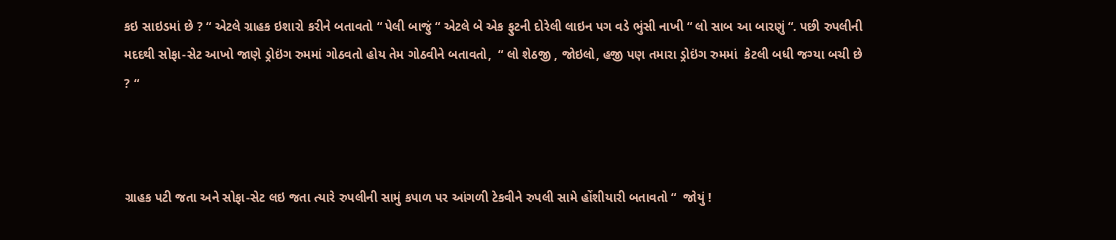કઇ સાઇડમાં છે ? “ એટલે ગ્રાહક ઇશારો કરીને બતાવતો “ પેલી બાજું “ એટલે બે એક ફુટની દોરેલી લાઇન પગ વડે ભુંસી નાખી “ લો સાબ આ બારણું “. પછી રુપલીની મદદથી સોફા-સેટ આખો જાણે ડ્રોઇંગ રુમમાં ગોઠવતો હોય તેમ ગોઠવીને બતાવતો,  “ લો શેઠજી , જોઇલો, હજી પણ તમારા ડ્રોઇંગ રુમમાં  કેટલી બધી જગ્યા બચી છે ? “



ગ્રાહક પટી જતા અને સોફા-સેટ લઇ જતા ત્યારે રુપલીની સામું કપાળ પર આંગળી ટેકવીને રુપલી સામે હોંશીયારી બતાવતો “  જોયું !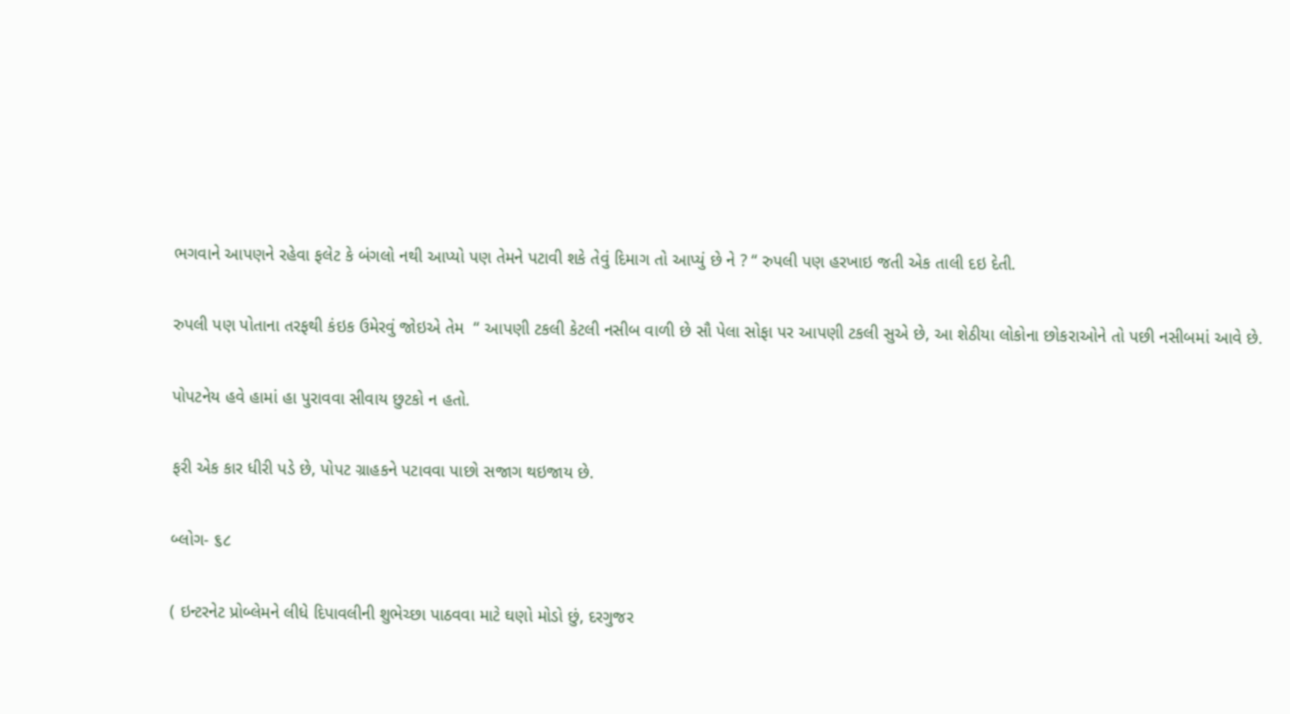ભગવાને આપણને રહેવા ફલેટ કે બંગલો નથી આપ્યો પણ તેમને પટાવી શકે તેવું દિમાગ તો આપ્યું છે ને ? “ રુપલી પણ હરખાઇ જતી એક તાલી દઇ દેતી.

રુપલી પણ પોતાના તરફથી કંઇક ઉમેરવું જોઇએ તેમ  “ આપણી ટકલી કેટલી નસીબ વાળી છે સૌ પેલા સોફા પર આપણી ટકલી સુએ છે, આ શેઠીયા લોકોના છોકરાઓને તો પછી નસીબમાં આવે છે.

પોપટનેય હવે હામાં હા પુરાવવા સીવાય છુટકો ન હતો.

ફરી એક કાર ધીરી પડે છે, પોપટ ગ્રાહકને પટાવવા પાછો સજાગ થઇજાય છે.

બ્લોગ- ૬૮

( ઇન્ટરનેટ પ્રોબ્લેમને લીધે દિપાવલીની શુભેચ્છા પાઠવવા માટે ઘણો મોડો છું, દરગુજર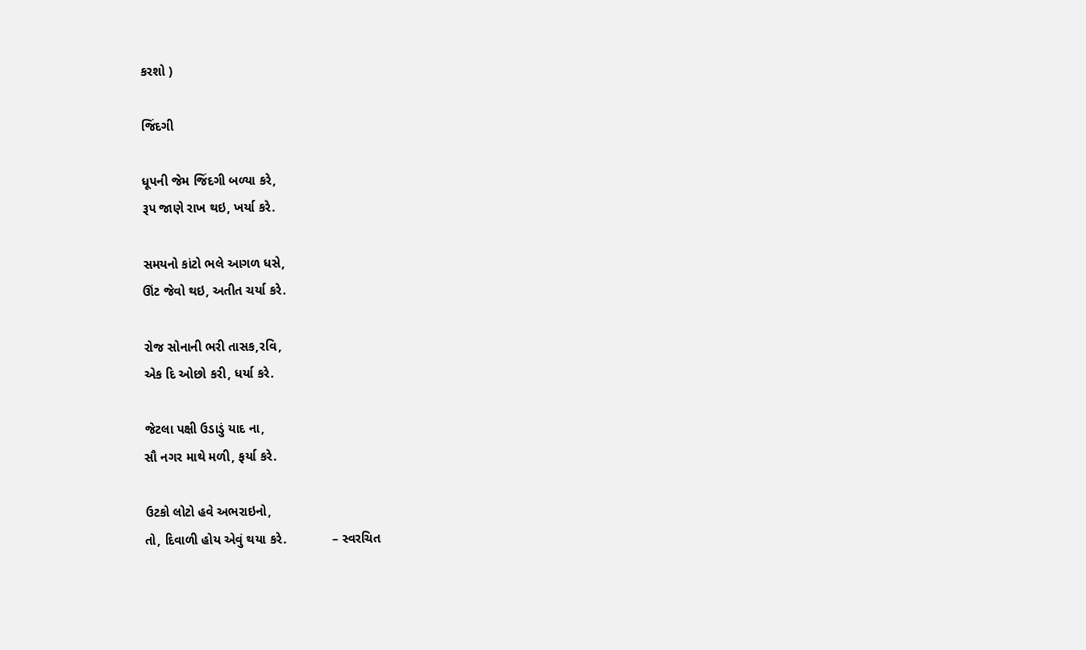કરશો )

જિંદગી

ધૂપની જેમ જિંદગી બળ્યા કરે,
રૂપ જાણે રાખ થઇ, ખર્યા કરે.

સમયનો કાંટો ભલે આગળ ધસે,
ઊંટ જેવો થઇ, અતીત ચર્યા કરે.

રોજ સોનાની ભરી તાસક,રવિ,
એક દિ ઓછો કરી, ધર્યા કરે.

જેટલા પક્ષી ઉડાડું યાદ ના,
સૌ નગર માથે મળી, ફર્યા કરે.

ઉટકો લોટો હવે અભરાઇનો,
તો, દિવાળી હોય એવું થયા કરે.             – સ્વરચિત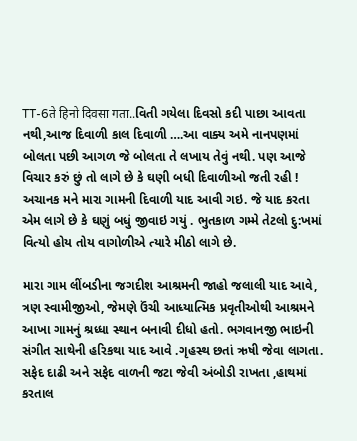TT-6ते हिनो दिवसा गता..વિતી ગયેલા દિવસો કદી પાછા આવતા નથી,આજ દિવાળી કાલ દિવાળી ….આ વાક્ય અમે નાનપણમાં બોલતા પછી આગળ જે બોલતા તે લખાય તેવું નથી. પણ આજે વિચાર કરું છું તો લાગે છે કે ઘણી બધી દિવાળીઓ જતી રહી ! અચાનક મને મારા ગામની દિવાળી યાદ આવી ગઇ. જે યાદ કરતા એમ લાગે છે કે ઘણું બધું જીવાઇ ગયું . ભુતકાળ ગમ્મે તેટલો દુ:ખમાં વિત્યો હોય તોય વાગોળીએ ત્યારે મીઠો લાગે છે.

મારા ગામ લીંબડીના જગદીશ આશ્રમની જાહો જલાલી યાદ આવે, ત્રણ સ્વામીજીઓ, જેમણે ઉંચી આધ્યાત્મિક પ્રવૃતીઓથી આશ્રમને આખા ગામનું શ્રધ્ધા સ્થાન બનાવી દીધો હતો. ભગવાનજી ભાઇની સંગીત સાથેની હરિકથા યાદ આવે .ગૃહસ્થ છતાં ઋષી જેવા લાગતા. સફેદ દાઢી અને સફેદ વાળની જટા જેવી અંબોડી રાખતા ,હાથમાં કરતાલ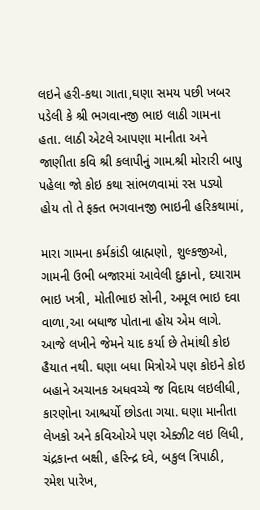લઇને હરી-કથા ગાતા,ઘણા સમય પછી ખબર પડેલી કે શ્રી ભગવાનજી ભાઇ લાઠી ગામના હતા. લાઠી એટલે આપણા માનીતા અને જાણીતા કવિ શ્રી કલાપીનું ગામ.શ્રી મોરારી બાપુ પહેલા જો કોઇ કથા સાંભળવામાં રસ પડ્યો હોય તો તે ફક્ત ભગવાનજી ભાઇની હરિકથામાં,

મારા ગામના કર્મકાંડી બ્રાહ્મણો, શુલ્કજીઓ, ગામની ઉભી બજારમાં આવેલી દુકાનો, દયારામ ભાઇ ખત્રી, મોતીભાઇ સોની, અમૂલ ભાઇ દવા વાળા,આ બધાજ પોતાના હોય એમ લાગે. આજે લખીને જેમને યાદ કર્યા છે તેમાંથી કોઇ હૈયાત નથી. ઘણા બધા મિત્રોએ પણ કોઇને કોઇ બહાને અચાનક અધવચ્ચે જ વિદાય લઇલીધી, કારણોના આશ્ચર્યો છોડતા ગયા. ઘણા માનીતા લેખકો અને કવિઓએ પણ એક્ઝીટ લઇ લિધી, ચંદ્રકાન્ત બક્ષી, હરિન્દ્ર દવે, બકુલ ત્રિપાઠી, રમેશ પારેખ,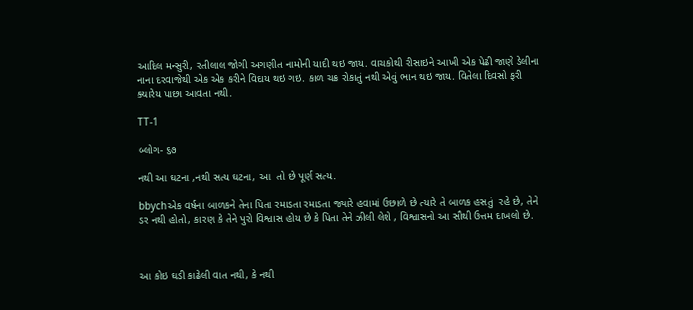આદિલ મન્સુરી, રતીલાલ જોગી અગણીત નામોની યાદી થઇ જાય. વાચકોથી રીસાઇને આખી એક પેઢી જાણે ડેલીના નાના દરવાજેથી એક એક કરીને વિદાય થઇ ગઇ. કાળ ચક્ર રોકાતું નથી એવું ભાન થઇ જાય. વિતેલા દિવસો ફરી ક્યારેય પાછા આવતા નથી.

TT-1

બ્લોગ- ૬૭

નથી આ ઘટના ,નથી સત્ય ઘટના, આ  તો છે પૂર્ણ સત્ય.

bbychએક વર્ષના બાળકને તેના પિતા રમાડતા રમાડતા જ્યારે હવામાં ઉછાળે છે ત્યારે તે બાળક હસતું  રહે છે, તેને ડર નથી હોતો, કારણ કે તેને પુરો વિશ્વાસ હોય છે કે પિતા તેને ઝીલી લેશે , વિશ્વાસનો આ સૌથી ઉત્તમ દાખલો છે.



આ કોઇ ઘડી કાઢેલી વાત નથી, કે નથી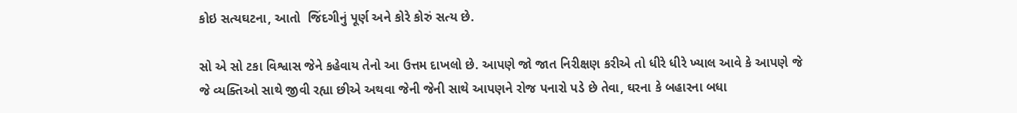કોઇ સત્યઘટના, આતો  જિંદગીનું પૂર્ણ અને કોરે કોરું સત્ય છે.

સો એ સો ટકા વિશ્વાસ જેને કહેવાય તેનો આ ઉત્તમ દાખલો છે. આપણે જો જાત નિરીક્ષણ કરીએ તો ધીરે ધીરે ખ્યાલ આવે કે આપણે જે જે વ્યક્તિઓ સાથે જીવી રહ્યા છીએ અથવા જેની જેની સાથે આપણને રોજ પનારો પડે છે તેવા, ઘરના કે બહારના બધા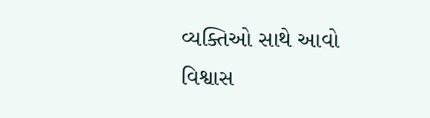વ્યક્તિઓ સાથે આવો વિશ્વાસ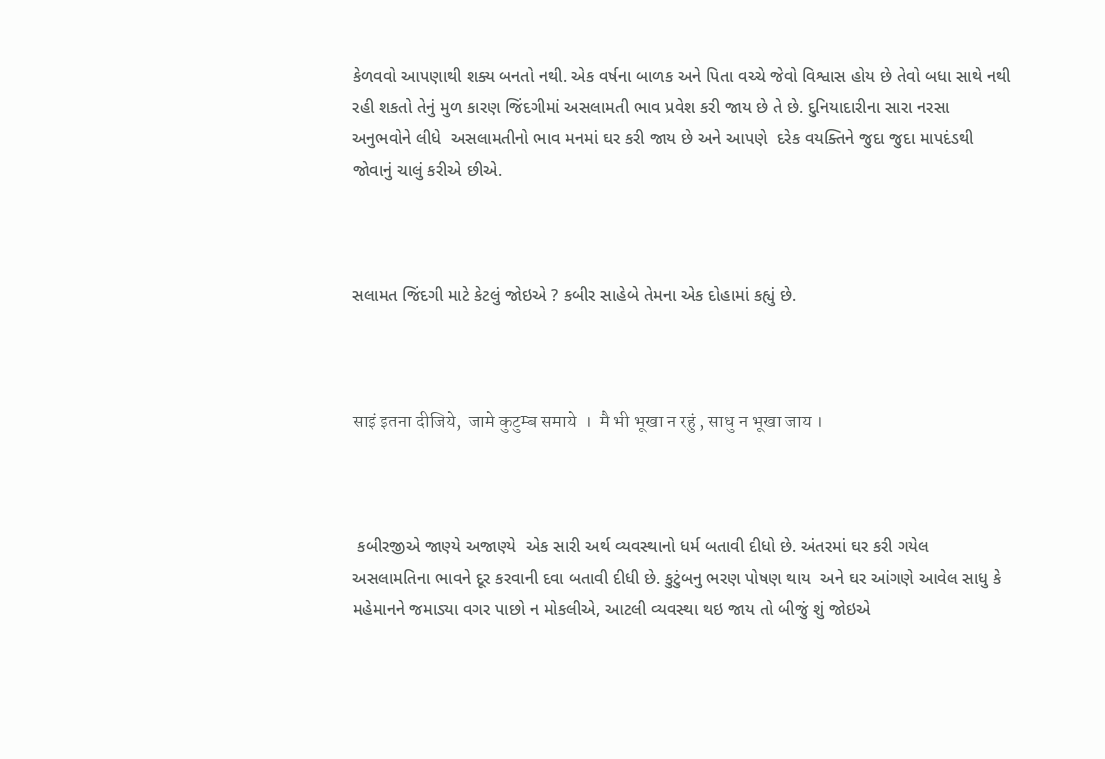કેળવવો આપણાથી શક્ય બનતો નથી. એક વર્ષના બાળક અને પિતા વચ્ચે જેવો વિશ્વાસ હોય છે તેવો બધા સાથે નથી રહી શકતો તેનું મુળ કારણ જિંદગીમાં અસલામતી ભાવ પ્રવેશ કરી જાય છે તે છે. દુનિયાદારીના સારા નરસા અનુભવોને લીધે  અસલામતીનો ભાવ મનમાં ઘર કરી જાય છે અને આપણે  દરેક વયક્તિને જુદા જુદા માપદંડથી જોવાનું ચાલું કરીએ છીએ.



સલામત જિંદગી માટે કેટલું જોઇએ ? કબીર સાહેબે તેમના એક દોહામાં કહ્યું છે.



साइं इतना दीजिये,  जामे कुटुम्ब समाये  ।  मै भी भूखा न रहुं , साधु न भूखा जाय ।



 કબીરજીએ જાણ્યે અજાણ્યે  એક સારી અર્થ વ્યવસ્થાનો ધર્મ બતાવી દીધો છે. અંતરમાં ઘર કરી ગયેલ અસલામતિના ભાવને દૂર કરવાની દવા બતાવી દીધી છે. કુટુંબનુ ભરણ પોષણ થાય  અને ઘર આંગણે આવેલ સાધુ કે મહેમાનને જમાડ્યા વગર પાછો ન મોકલીએ, આટલી વ્યવસ્થા થઇ જાય તો બીજું શું જોઇએ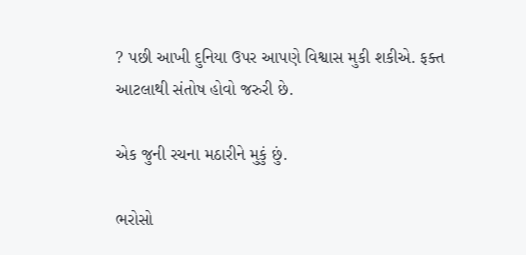? પછી આખી દુનિયા ઉપર આપણે વિશ્વાસ મુકી શકીએ. ફક્ત આટલાથી સંતોષ હોવો જરુરી છે.

એક જુની રચના મઠારીને મુકું છું.

ભરોસો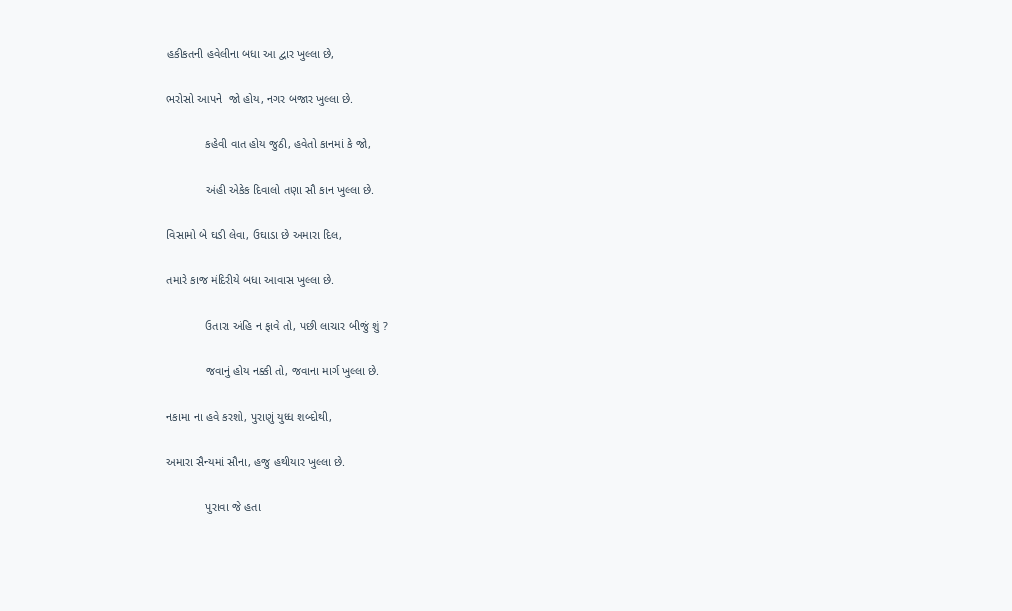હકીકતની હવેલીના બધા આ દ્વાર ખુલ્લા છે,

ભરોસો આપને  જો હોય, નગર બજાર ખુલ્લા છે.

            કહેવી વાત હોય જુઠી, હવેતો કાનમાં કે જો,

            અંહી એકેક દિવાલો તણા સૌ કાન ખુલ્લા છે.

વિસામો બે ઘડી લેવા, ઉઘાડા છે અમારા દિલ,

તમારે કાજ મંદિરીયે બધા આવાસ ખુલ્લા છે.

            ઉતારા અંહિ ન ફાવે તો, પછી લાચાર બીજું શું ?

            જવાનું હોય નક્કી તો, જવાના માર્ગ ખુલ્લા છે.

નકામા ના હવે કરશો, પુરાણું યુધ્ધ શબ્દોથી,

અમારા સૈન્યમાં સૌના, હજુ હથીયાર ખુલ્લા છે.

            પુરાવા જે હતા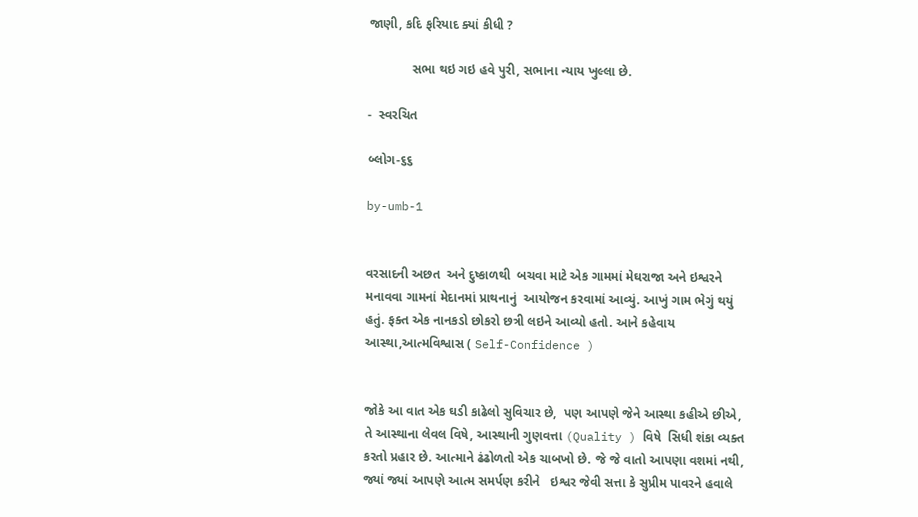જાણી, કદિ ફરિયાદ ક્યાં કીધી ?

            સભા થઇ ગઇ હવે પુરી, સભાના ન્યાય ખુલ્લા છે.

-  સ્વરચિત

બ્લોગ-૬૬

by-umb-1


વરસાદની અછત  અને દુષ્કાળથી  બચવા માટે એક ગામમાં મેઘરાજા અને ઇશ્વરને મનાવવા ગામનાં મેદાનમાં પ્રાથનાનું  આયોજન કરવામાં આવ્યું. આખું ગામ ભેગું થયું હતું. ફક્ત એક નાનકડો છોકરો છત્રી લઇને આવ્યો હતો. આને કહેવાય આસ્થા,આત્મવિશ્વાસ ( Self-Confidence )


જોકે આ વાત એક ઘડી કાઢેલો સુવિચાર છે,  પણ આપણે જેને આસ્થા કહીએ છીએ, તે આસ્થાના લેવલ વિષે, આસ્થાની ગુણવત્તા (Quality ) વિષે  સિધી શંકા વ્યક્ત કરતો પ્રહાર છે. આત્માને ઢંઢોળતો એક ચાબખો છે. જે જે વાતો આપણા વશમાં નથી, જ્યાં જ્યાં આપણે આત્મ સમર્પણ કરીને   ઇશ્વર જેવી સત્તા કે સુપ્રીમ પાવરને હવાલે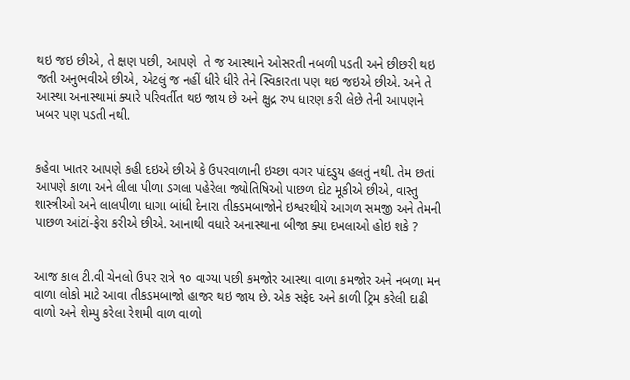થઇ જઇ છીએ, તે ક્ષણ પછી, આપણે  તે જ આસ્થાને ઓસરતી નબળી પડતી અને છીછરી થઇ જતી અનુભવીએ છીએ, એટલું જ નહીં ધીરે ધીરે તેને સ્વિકારતા પણ થઇ જઇએ છીએ. અને તે આસ્થા અનાસ્થામાં ક્યારે પરિવર્તીત થઇ જાય છે અને ક્ષુદ્ર રુપ ધારણ કરી લેછે તેની આપણને ખબર પણ પડતી નથી.


કહેવા ખાતર આપણે કહી દઇએ છીએ કે ઉપરવાળાની ઇચ્છા વગર પાંદડુય હલતું નથી. તેમ છતાં આપણે કાળા અને લીલા પીળા ડગલા પહેરેલા જ્યોતિષિઓ પાછળ દોટ મૂકીએ છીએ, વાસ્તુ શાસ્ત્રીઓ અને લાલપીળા ધાગા બાંધી દેનારા તીક્ડમબાજોને ઇશ્વરથીયે આગળ સમજી અને તેમની પાછળ આંટાં-ફેરા કરીએ છીએ. આનાથી વધારે અનાસ્થાના બીજા ક્યા દખલાઓ હોઇ શકે ?


આજ કાલ ટી.વી ચેનલો ઉપર રાત્રે ૧૦ વાગ્યા પછી કમજોર આસ્થા વાળા કમજોર અને નબળા મન વાળા લોકો માટે આવા તીકડમબાજો હાજર થઇ જાય છે. એક સફેદ અને કાળી ટ્રિમ કરેલી દાઢી વાળો અને શેમ્પુ કરેલા રેશમી વાળ વાળો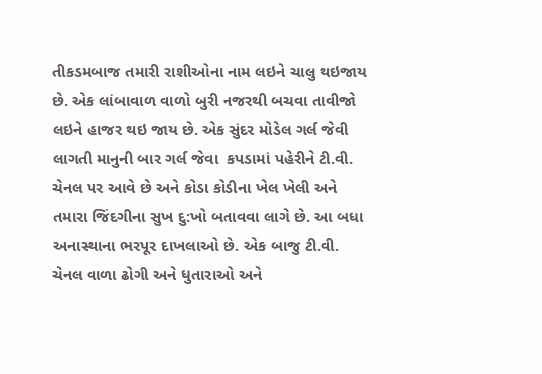તીકડમબાજ તમારી રાશીઓના નામ લઇને ચાલુ થઇજાય છે. એક લાંબાવાળ વાળો બુરી નજરથી બચવા તાવીજો લઇને હાજર થઇ જાય છે. એક સુંદર મોડેલ ગર્લ જેવી લાગતી માનુની બાર ગર્લ જેવા  કપડામાં પહેરીને ટી.વી. ચેનલ પર આવે છે અને કોડા કોડીના ખેલ ખેલી અને તમારા જિંદગીના સુખ દુ:ખો બતાવવા લાગે છે. આ બધા અનાસ્થાના ભરપૂર દાખલાઓ છે. એક બાજુ ટી.વી. ચેનલ વાળા ઢોગી અને ધુતારાઓ અને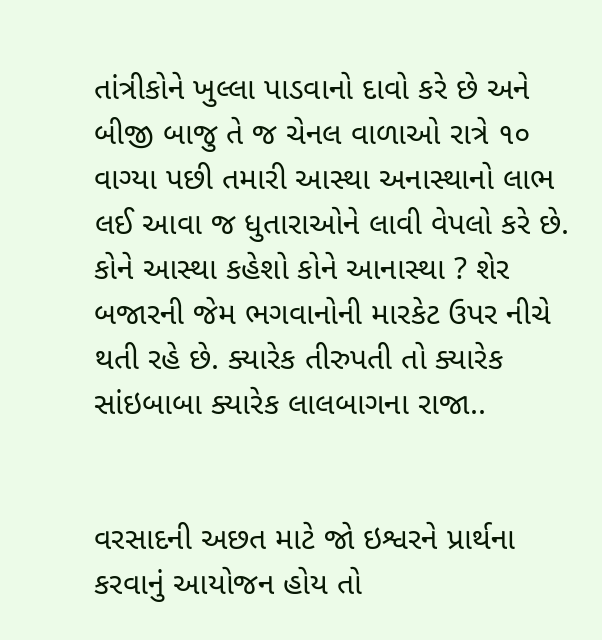તાંત્રીકોને ખુલ્લા પાડવાનો દાવો કરે છે અને બીજી બાજુ તે જ ચેનલ વાળાઓ રાત્રે ૧૦ વાગ્યા પછી તમારી આસ્થા અનાસ્થાનો લાભ લઈ આવા જ ધુતારાઓને લાવી વેપલો કરે છે. કોને આસ્થા કહેશો કોને આનાસ્થા ? શેર બજારની જેમ ભગવાનોની મારકેટ ઉપર નીચે થતી રહે છે. ક્યારેક તીરુપતી તો ક્યારેક સાંઇબાબા ક્યારેક લાલબાગના રાજા..


વરસાદની અછત માટે જો ઇશ્વરને પ્રાર્થના કરવાનું આયોજન હોય તો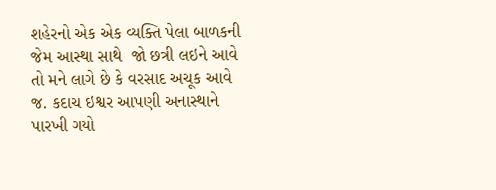શહેરનો એક એક વ્યક્તિ પેલા બાળકની જેમ આસ્થા સાથે  જો છત્રી લઇને આવે તો મને લાગે છે કે વરસાદ અચૂક આવે જ. કદાચ ઇશ્વર આપણી અનાસ્થાને પારખી ગયો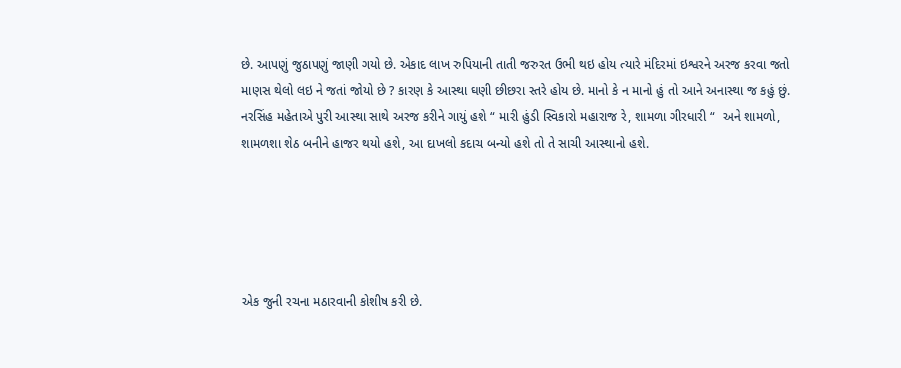છે. આપણું જુઠાપણું જાણી ગયો છે. એકાદ લાખ રુપિયાની તાતી જરુરત ઉભી થઇ હોય ત્યારે મંદિરમાં ઇશ્વરને અરજ કરવા જતો માણસ થેલો લઇ ને જતાં જોયો છે ? કારણ કે આસ્થા ઘણી છીછરા સ્તરે હોય છે. માનો કે ન માનો હું તો આને અનાસ્થા જ કહું છું. નરસિંહ મહેતાએ પુરી આસ્થા સાથે અરજ કરીને ગાયું હશે “ મારી હુંડી સ્વિકારો મહારાજ રે, શામળા ગીરધારી “  અને શામળો, શામળશા શેઠ બનીને હાજર થયો હશે, આ દાખલો કદાચ બન્યો હશે તો તે સાચી આસ્થાનો હશે.





એક જુની રચના મઠારવાની કોશીષ કરી છે.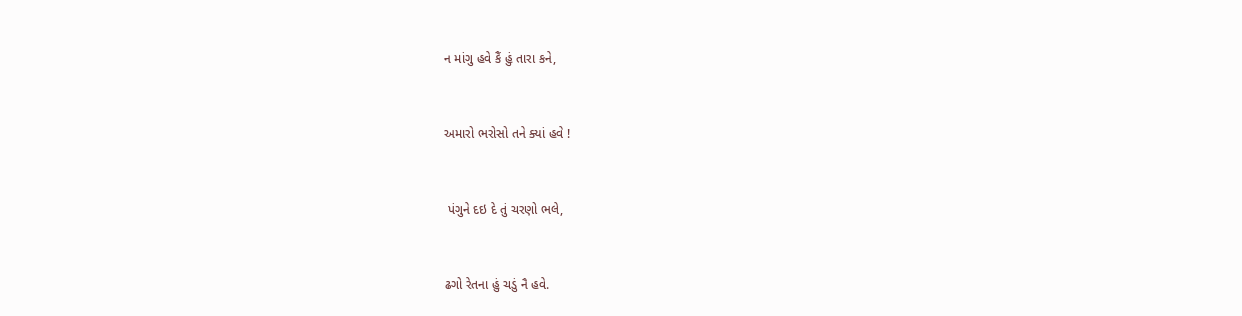ન માંગુ હવે કૈં હું તારા કને,


અમારો ભરોસો તને ક્યાં હવે !


 પંગુને દઇ દે તું ચરણો ભલે,


ઢગો રેતના હું ચડું નૈ હવે.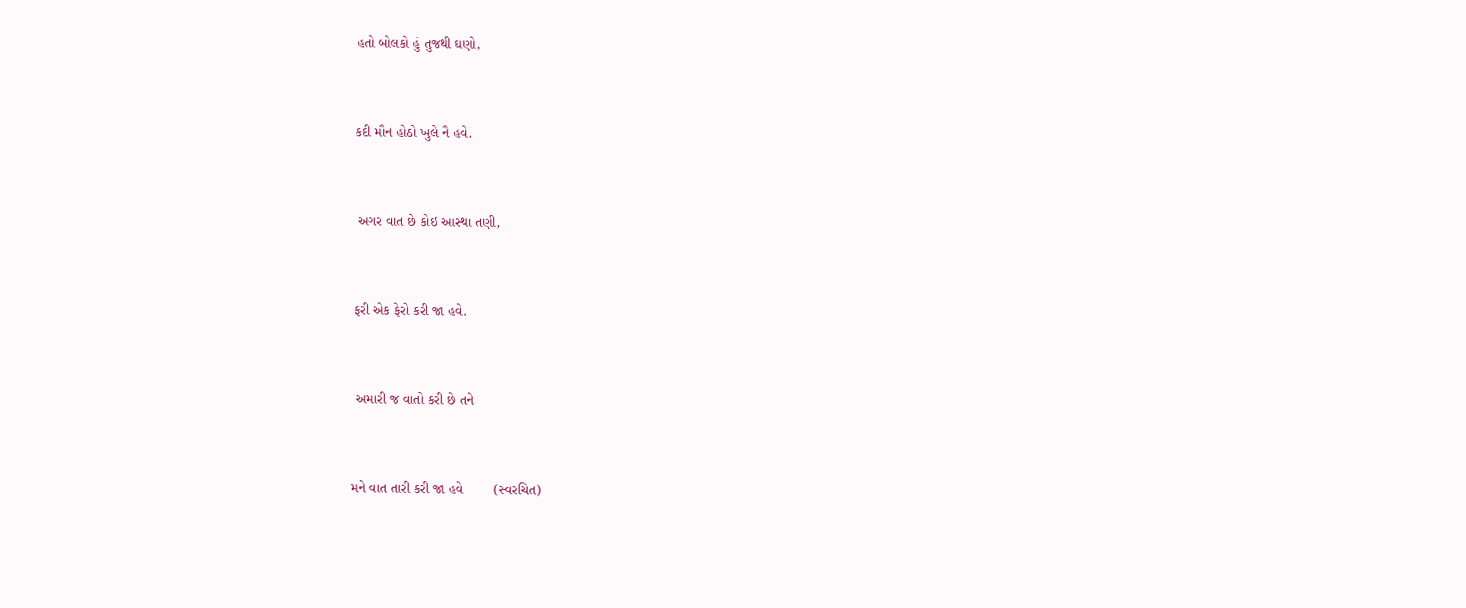હતો બોલકો હું તુજથી ઘણો,


કદી મૌન હોઠો ખુલે નૈ હવે.


 અગર વાત છે કોઇ આસ્થા તણી,


ફરી એક ફેરો કરી જા હવે.


 અમારી જ વાતો કરી છે તને


મને વાત તારી કરી જા હવે        (સ્વરચિત)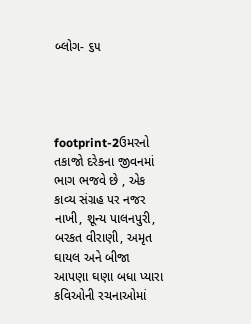બ્લોગ- ૬૫




footprint-2ઉમરનો તકાજો દરેકના જીવનમાં ભાગ ભજવે છે , એક કાવ્ય સંગ્રહ પર નજર નાખી, શૂન્ય પાલનપુરી, બરકત વીરાણી, અમૃત ઘાયલ અને બીજા આપણા ઘણા બધા પ્યારા કવિઓની રચનાઓમાં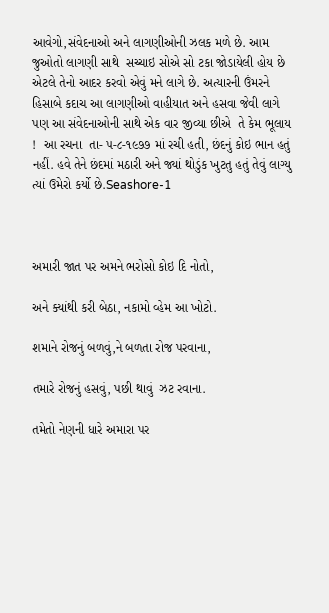આવેગો,સંવેદનાઓ અને લાગણીઓની ઝલક મળે છે. આમ જુઓતો લાગણી સાથે  સચ્ચાઇ સોએ સો ટકા જોડાયેલી હોય છે એટલે તેનો આદર કરવો એવું મને લાગે છે. અત્યારની ઉંમરને હિસાબે કદાચ આ લાગણીઓ વાહીયાત અને હસવા જેવી લાગે પણ આ સંવેદનાઓની સાથે એક વાર જીવ્યા છીએ  તે કેમ ભૂલાય !  આ રચના  તા- ૫-૮-૧૯૭૭ માં રચી હતી, છંદનું કોઇ ભાન હતું નહીં. હવે તેને છંદમાં મઠારી અને જ્યાં થોડુંક ખુટતુ હતું તેવું લાગ્યુ ત્યાં ઉમેરો કર્યો છે.Seashore-1



અમારી જાત પર અમને ભરોસો કોઇ દિ નોતો,

અને ક્યાંથી કરી બેઠા, નકામો વ્હેમ આ ખોટો.

શમાને રોજનું બળવું,ને બળતા રોજ પરવાના,

તમારે રોજનું હસવું, પછી થાવું  ઝટ રવાના.

તમેતો નેણની ધારે અમારા પર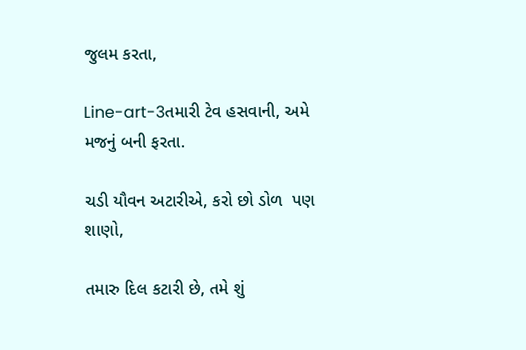જુલમ કરતા,

Line-art-3તમારી ટેવ હસવાની, અમે મજનું બની ફરતા.

ચડી યૌવન અટારીએ, કરો છો ડોળ  પણ શાણો,

તમારુ દિલ કટારી છે, તમે શું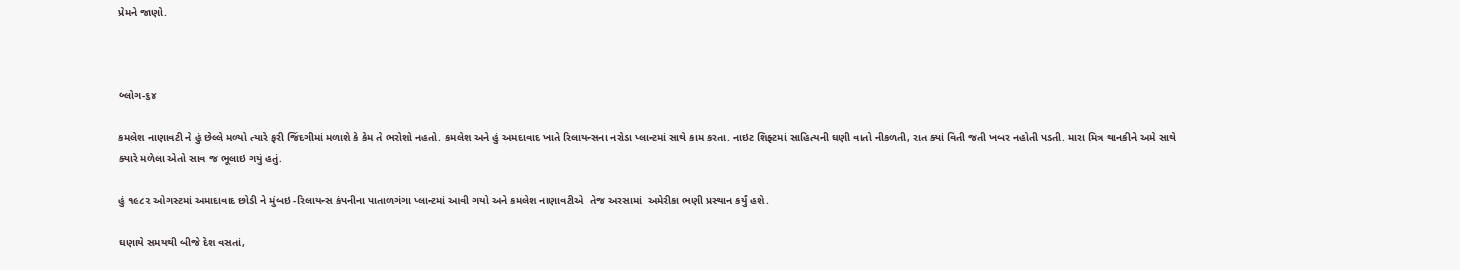પ્રેમને જાણો.



બ્લોગ-૬૪

કમલેશ નાણાવટી ને હું છેલ્લે મળ્યો ત્યારે ફરી જિંદગીમાં મળાશે કે કેમ તે ભરોશો નહતો. કમલેશ અને હું અમદાવાદ ખાતે રિલાયન્સના નરોડા પ્લાન્ટમાં સાથે કામ કરતા. નાઇટ શિફ્ટમાં સાહિત્યની ઘણી વાતો નીકળતી, રાત ક્યાં વિતી જતી ખબર નહોતી પડતી. મારા મિત્ર થાનકીને અમે સાથે ક્યારે મળેલા એતો સાવ જ ભૂલાઇ ગયું હતું.

હું ૧૯૮૨ ઓગસ્ટમાં અમાદાવાદ છોડી ને મુંબઇ -રિલાયન્સ કંપનીના પાતાળગંગા પ્લાન્ટમાં આવી ગયો અને કમલેશ નાણાવટીએ  તેજ અરસામાં  અમેરીકા ભણી પ્રસ્થાન કર્યું હશે.

ઘણાયે સમયથી બીજે દેશ વસતાં,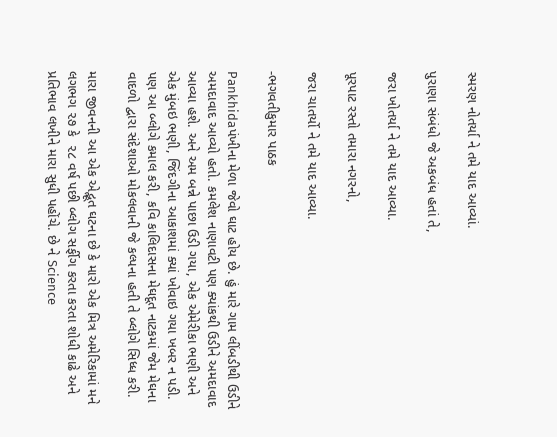સ્મરણ નોતર્યા ને તમે યાદ આવ્યાં.

પુરાણા સંબંધો જે અકબંધ હતાં તે,

જરા ખોતર્યા ને તમે યાદ આવ્યા.

પૂરપાટ રસ્તો તમારા નગરનો,

જરા ચાતર્યો ને તમે યાદ આવ્યા.

-ભગવતીકુમાર પાઠક

Pankhidaપંખીના મેળા જેવો ઘાટ હોય છે. હું મારે ગામ લીંબડીથી ઉડીને અમદાવાદ આવ્યો હતો. કમલેશ નાણાવટી પણ ક્યાંકથી ઉડીને અમદાવાદ આવ્યા હશે. અને અમ બન્ને પાછા ઉડી ગયા, એક એમેરીકા ભણી અને એક મુંબઇ ભણી, જિંદગીના આકાશમાં ક્યાં ખોવાઇ ગયા ખબર ન પડી. પણ આ બ્લોગે કમાલ કરી, કવિ કાલિદાસના મેઘદૂત નાટકમાં જેમ મેઘના વાદળો દ્વારા સંદેશાઓ મોકલવાની જે કલ્પના હતી તે બ્લોગે સિધ્ધ કરી.

મારા જીવનની આ એક એદ્ભૂત ઘટના છે કે મારો એક મિત્ર અમેરિકામાં મને લગભગ ૨૭ કે  ૨૮ વર્ષ પછી બ્લોગ સર્ફીગ કરતા કરતા શોધી કાઢે અને પ્રતિભાવ લખીને મારા સુધી પહોંચે. છે ને Science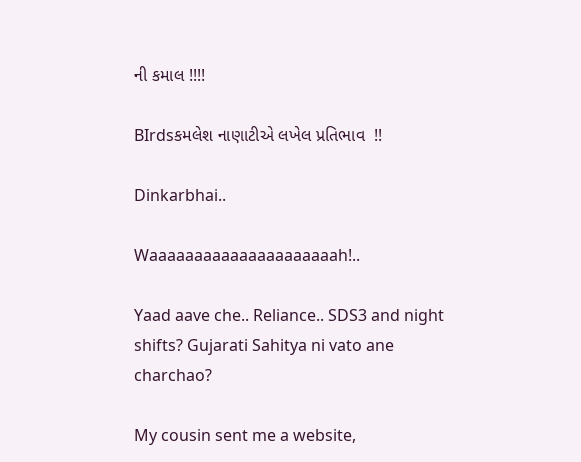ની કમાલ !!!!

BIrdsકમલેશ નાણાટીએ લખેલ પ્રતિભાવ  !!

Dinkarbhai..

Waaaaaaaaaaaaaaaaaaaaah!..

Yaad aave che.. Reliance.. SDS3 and night shifts? Gujarati Sahitya ni vato ane charchao?

My cousin sent me a website,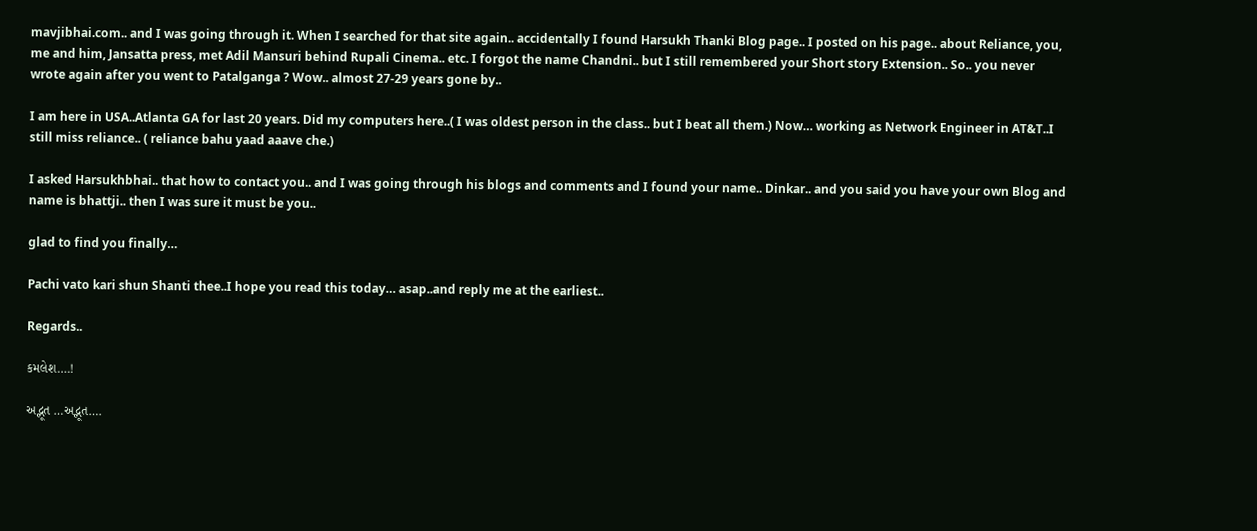mavjibhai.com.. and I was going through it. When I searched for that site again.. accidentally I found Harsukh Thanki Blog page.. I posted on his page.. about Reliance, you, me and him, Jansatta press, met Adil Mansuri behind Rupali Cinema.. etc. I forgot the name Chandni.. but I still remembered your Short story Extension.. So.. you never wrote again after you went to Patalganga ? Wow.. almost 27-29 years gone by..

I am here in USA..Atlanta GA for last 20 years. Did my computers here..( I was oldest person in the class.. but I beat all them.) Now… working as Network Engineer in AT&T..I still miss reliance.. ( reliance bahu yaad aaave che.)

I asked Harsukhbhai.. that how to contact you.. and I was going through his blogs and comments and I found your name.. Dinkar.. and you said you have your own Blog and name is bhattji.. then I was sure it must be you..

glad to find you finally…

Pachi vato kari shun Shanti thee..I hope you read this today… asap..and reply me at the earliest..

Regards..

કમલેશ….!

અદ્ભૂત …અદ્ભૂત….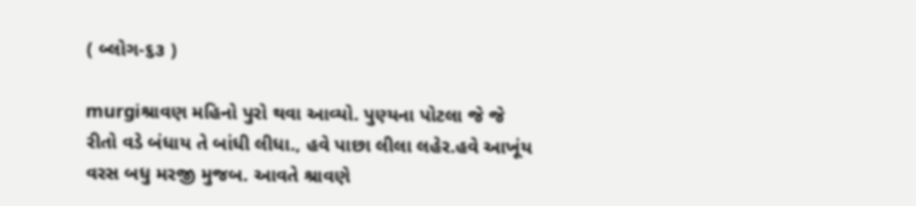( બ્લોગ-૬૩ )

murgiશ્રાવણ મહિનો પુરો થવા આવ્યો. પુણ્યના પોટલા જે જે રીતો વડે બંધાય તે બાંધી લીધા., હવે પાછા લીલા લહેર.હવે આખૂંય વરસ બધુ મરજી મુજબ. આવતે શ્રાવણે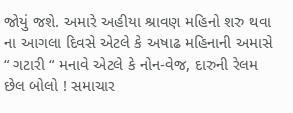જોયું જશે. અમારે અહીયા શ્રાવણ મહિનો શરુ થવા ના આગલા દિવસે એટલે કે અષાઢ મહિનાની અમાસે “ ગટારી “ મનાવે એટલે કે નોન-વેજ, દારુની રેલમ છેલ બોલો ! સમાચાર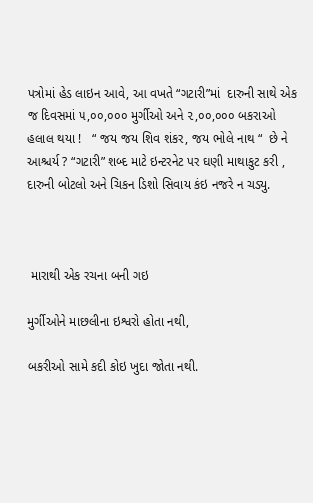પત્રોમાં હેડ લાઇન આવે, આ વખતે “ગટારી”માં  દારુની સાથે એક જ દિવસમાં ૫,૦૦,૦૦૦ મુર્ગીઓ અને ૨,૦૦,૦૦૦ બકરાઓ હલાલ થયા !   “ જય જય શિવ શંકર, જય ભોલે નાથ “  છે ને આશ્ચર્ય ? “ગટારી” શબ્દ માટે ઇન્ટરનેટ પર ઘણી માથાકુટ કરી , દારુની બોટલો અને ચિકન ડિશો સિવાય કંઇ નજરે ન ચડ્યુ.



 મારાથી એક રચના બની ગઇ

મુર્ગીઓને માછલીના ઇશ્વરો હોતા નથી,

બકરીઓ સામે કદી કોઇ ખુદા જોતા નથી.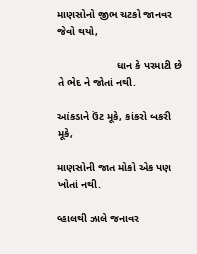માણસોનો જીભ ચટકો જાનવર જેવો થયો,

                    ધાન કે પરમાટી છે તે ભેદ ને જોતાં નથી.

આંકડાને ઉંટ મૂકે, કાંકરો બકરી મૂકે,

માણસોની જાત મોકો એક પણ ખોતાં નથી.

વ્હાલથી ઝાલે જનાવર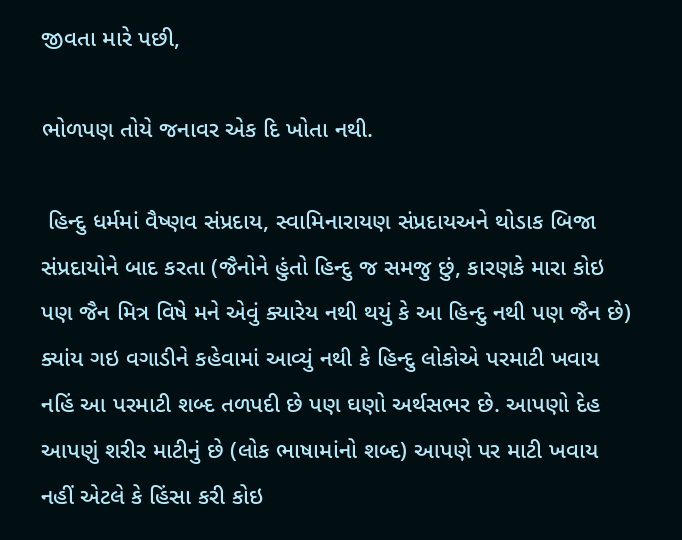જીવતા મારે પછી,

ભોળપણ તોયે જનાવર એક દિ ખોતા નથી.

 હિન્દુ ધર્મમાં વૈષ્ણવ સંપ્રદાય, સ્વામિનારાયણ સંપ્રદાયઅને થોડાક બિજા સંપ્રદાયોને બાદ કરતા (જૈનોને હુંતો હિન્દુ જ સમજુ છું, કારણકે મારા કોઇ પણ જૈન મિત્ર વિષે મને એવું ક્યારેય નથી થયું કે આ હિન્દુ નથી પણ જૈન છે) ક્યાંય ગઇ વગાડીને કહેવામાં આવ્યું નથી કે હિન્દુ લોકોએ પરમાટી ખવાય નહિં આ પરમાટી શબ્દ તળપદી છે પણ ઘણો અર્થસભર છે. આપણો દેહ આપણું શરીર માટીનું છે (લોક ભાષામાંનો શબ્દ) આપણે પર માટી ખવાય નહીં એટલે કે હિંસા કરી કોઇ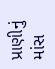પ્રાણીનું માંસ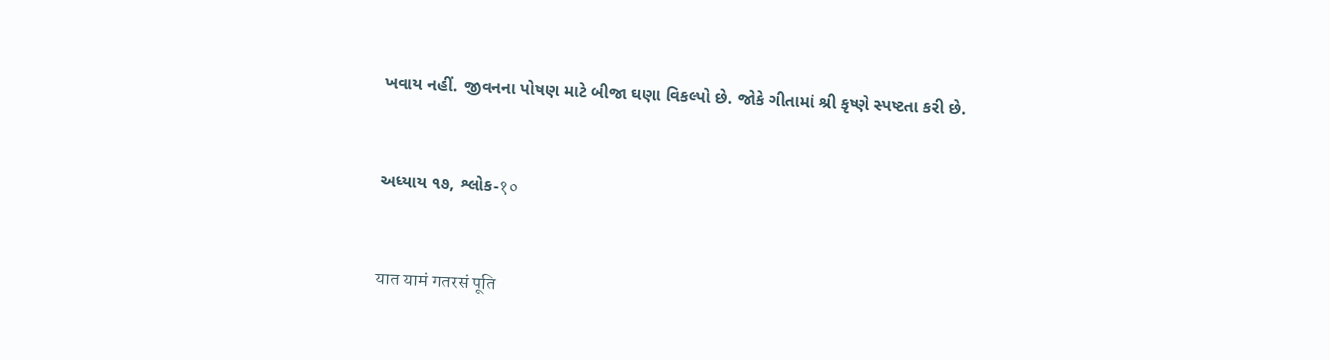ખવાય નહીં. જીવનના પોષણ માટે બીજા ઘણા વિકલ્પો છે. જોકે ગીતામાં શ્રી કૃષ્ણે સ્પષ્ટતા કરી છે.



અધ્યાય ૧૭, શ્લોક-१०



यात यामं गतरसं पूति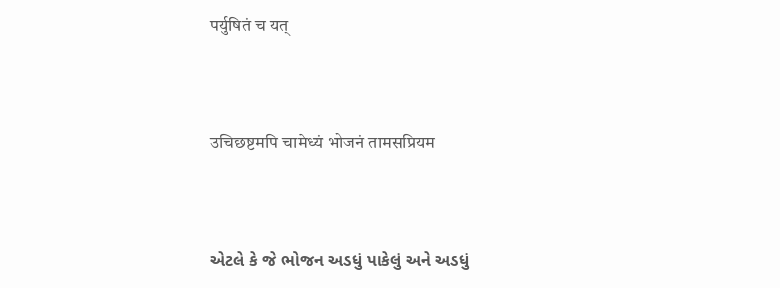पर्युषितं च यत्



उचिछष्टमपि चामेध्यं भोजनं तामसप्रियम



એટલે કે જે ભોજન અડધું પાકેલું અને અડધું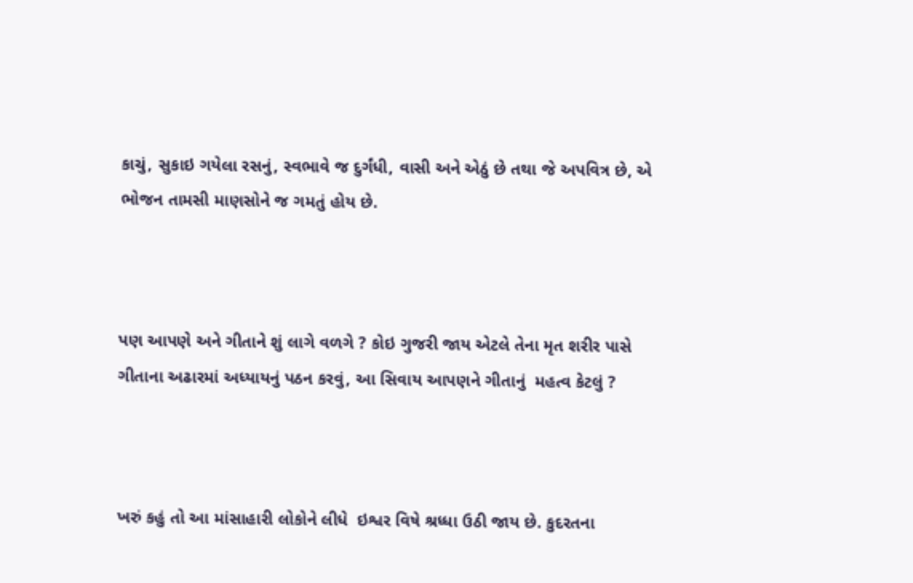કાચું, સુકાઇ ગયેલા રસનું, સ્વભાવે જ દુર્ગંધી, વાસી અને એઠું છે તથા જે અપવિત્ર છે, એ ભોજન તામસી માણસોને જ ગમતું હોય છે.



પણ આપણે અને ગીતાને શું લાગે વળગે ? કોઇ ગુજરી જાય એટલે તેના મૃત શરીર પાસે ગીતાના અઢારમાં અધ્યાયનું પઠન કરવું, આ સિવાય આપણને ગીતાનું  મહત્વ કેટલું ?



ખરું કહું તો આ માંસાહારી લોકોને લીધે  ઇશ્વર વિષે શ્રધ્ધા ઉઠી જાય છે. કુદરતના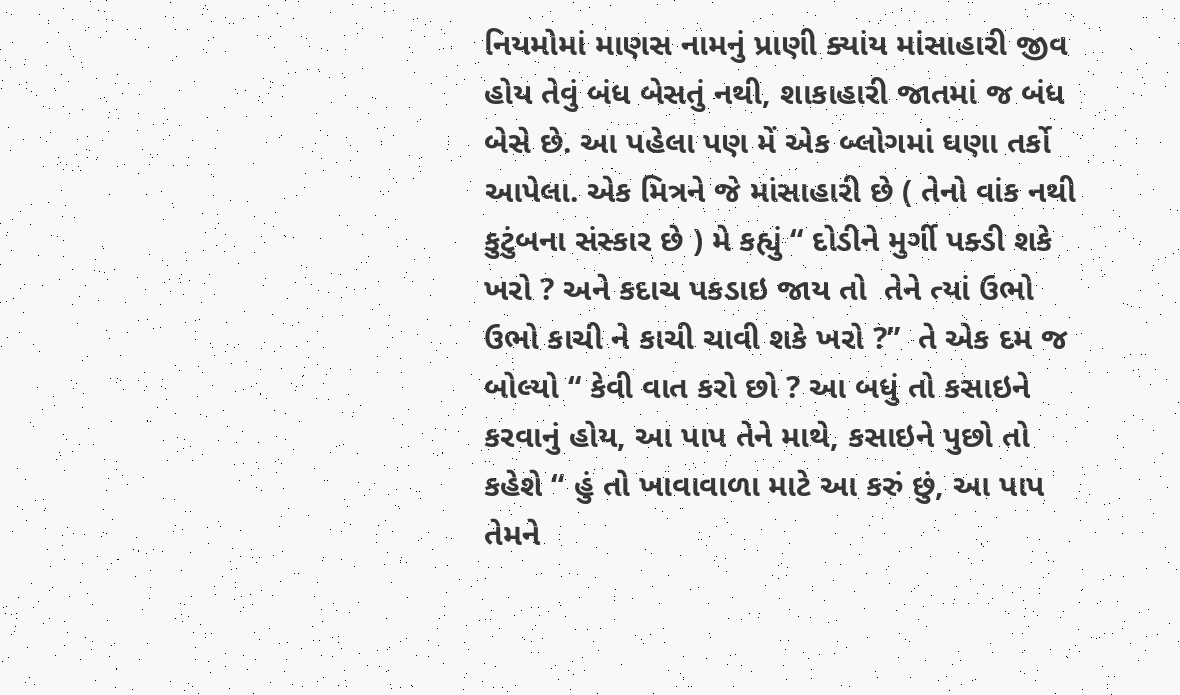નિયમોમાં માણસ નામનું પ્રાણી ક્યાંય માંસાહારી જીવ હોય તેવું બંધ બેસતું નથી, શાકાહારી જાતમાં જ બંધ બેસે છે. આ પહેલા પણ મેં એક બ્લોગમાં ઘણા તર્કો આપેલા. એક મિત્રને જે માંસાહારી છે ( તેનો વાંક નથી કુટુંબના સંસ્કાર છે ) મે કહ્યું “ દોડીને મુર્ગી પક્ડી શકે ખરો ? અને કદાચ પકડાઇ જાય તો  તેને ત્યાં ઉભો ઉભો કાચી ને કાચી ચાવી શકે ખરો ?”  તે એક દમ જ બોલ્યો “ કેવી વાત કરો છો ? આ બધું તો કસાઇને કરવાનું હોય, આ પાપ તેને માથે, કસાઇને પુછો તો કહેશે “ હું તો ખાવાવાળા માટે આ કરું છું, આ પાપ તેમને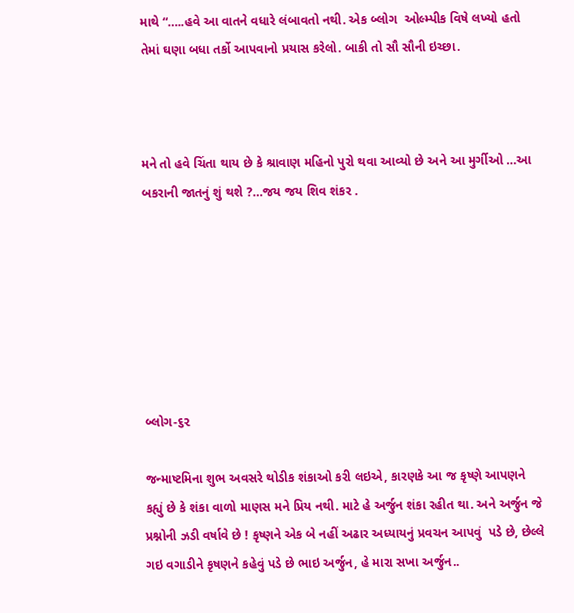માથે “…..હવે આ વાતને વધારે લંબાવતો નથી. એક બ્લોગ  ઓલ્મ્પીક વિષે લખ્યો હતો તેમાં ઘણા બધા તર્કો આપવાનો પ્રયાસ કરેલો. બાકી તો સૌ સૌની ઇચ્છા.



મને તો હવે ચિંતા થાય છે કે શ્રાવાણ મહિનો પુરો થવા આવ્યો છે અને આ મુર્ગીઓ …આ  બકરાની જાતનું શું થશે ?…જય જય શિવ શંકર .







બ્લોગ-૬૨

જન્માષ્ટમિના શુભ અવસરે થોડીક શંકાઓ કરી લઇએ, કારણકે આ જ કૃષ્ણે આપણને કહ્યું છે કે શંકા વાળો માણસ મને પ્રિય નથી. માટે હે અર્જુન શંકા રહીત થા. અને અર્જુન જે પ્રશ્નોની ઝડી વર્ષાવે છે ! કૃષ્ણને એક બે નહીં અઢાર અધ્યાયનું પ્રવચન આપવું  પડે છે, છેલ્લે ગઇ વગાડીને કૃષણને કહેવું પડે છે ભાઇ અર્જુન, હે મારા સખા અર્જુન..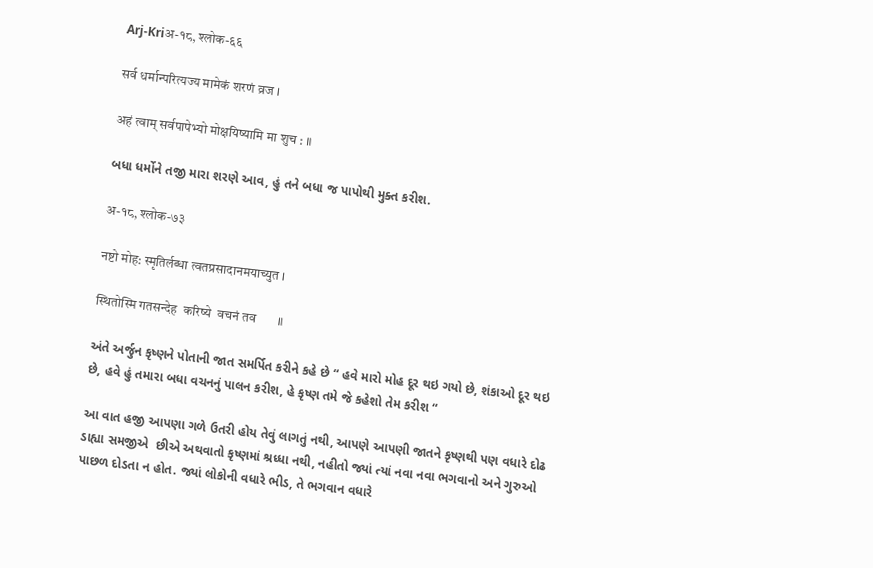Arj-Kriअ-१८, श्लोक-६६

सर्व धर्मान्परित्यज्य मामेकं शरणं व्रज ।

अहं त्वाम् सर्वपापेभ्यो मोक्षयिष्यामि मा शुच : ॥

બધા ધર્મોને તજી મારા શરણે આવ, હું તને બધા જ પાપોથી મુક્ત કરીશ.

अ-१८, श्लोक-७३

नष्टो मोह: स्मृतिर्लब्धा त्वतप्रसादानमयाच्युत ।

स्थितोस्मि गतसन्देह  करिष्ये  वचनं तव       ॥

અંતે અર્જુન કૃષ્ણને પોતાની જાત સમર્પિત કરીને કહે છે “ હવે મારો મોહ દૂર થઇ ગયો છે, શંકાઓ દૂર થઇ છે, હવે હું તમારા બધા વચનનું પાલન કરીશ, હે કૃષ્ણ તમે જે કહેશો તેમ કરીશ “

આ વાત હજી આપણા ગળે ઉતરી હોય તેવું લાગતું નથી, આપણે આપણી જાતને કૃષ્ણથી પણ વધારે દોઢ ડાહ્યા સમજીએ  છીએ અથવાતો કૃષ્ણમાં શ્રધ્ધા નથી, નહીતો જ્યાં ત્યાં નવા નવા ભગવાનો અને ગુરુઓ પાછળ દોડતા ન હોત. જ્યાં લોકોની વધારે ભીડ, તે ભગવાન વધારે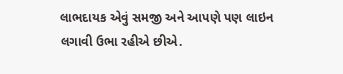લાભદાયક એવું સમજી અને આપણે પણ લાઇન લગાવી ઉભા રહીએ છીએ.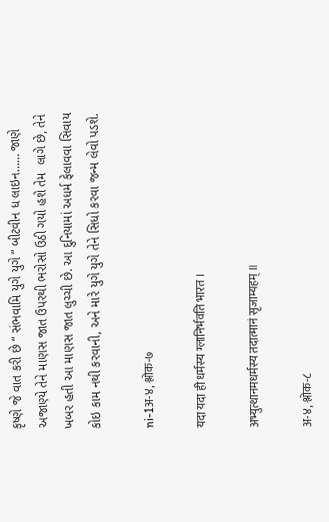કૃષ્ણે જે વાત કરી છે “ સંભવામિ યુગે યુગે “ બીટવીન ધ લાઇન…… જાણે અજાણ્યે તેને માણસ જાત ઉપરથી ભરોસો ઉઠી ગયો હશે તેમ  લાગે છે, તેને ખબર હતી આ માણસ જાત લુચ્ચી છે. આ દુનિયામાં અધર્મ ફેલાવવા સિવાય કોઇ કામ નથી કરવાની, અને મારે યુગે યુગે તેને સિધો કરવા જન્મ લેવો પડશે.

ni-1अ-४, श्लोक-७

यदा यदा ही धर्मस्य ग्लानिर्भवति भारत ।

अभ्युत्थानमधर्मस्य तदात्मानं सृजाम्यहम् ॥

अ-४, श्लोक-८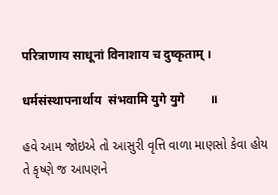परित्राणाय साधूनां विनाशाय च दुष्कृताम् ।

धर्मसंस्थापनार्थाय  संभवामि युगे युगे        ॥

હવે આમ જોઇએ તો આસુરી વૃત્તિ વાળા માણસો કેવા હોય તે કૃષ્ણે જ આપણને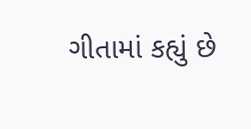ગીતામાં કહ્યું છે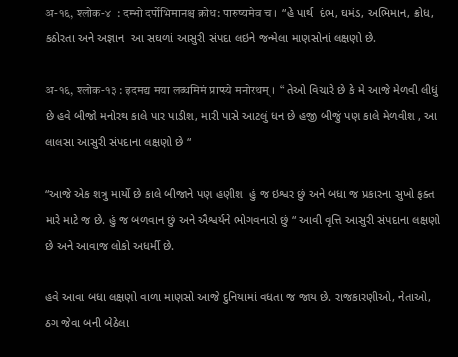अ-१६, श्लोक-४  : दम्भो दर्पोभिमानश्च क्रोध: पारुष्यमेव च ।  “હે પાર્થ  દંભ, ઘમંડ, અભિમાન, ક્રોધ, કઠોરતા અને અજ્ઞાન  આ સઘળાં આસુરી સંપદા લઇને જન્મેલા માણસોનાં લક્ષણો છે.

अ-१६, श्लोक-१३ : इदमद्य मया लब्धमिमं प्राप्स्ये मनोरथम् ।  “ તેઓ વિચારે છે કે મે આજે મેળવી લીધું છે હવે બીજો મનોરથ કાલે પાર પાડીશ, મારી પાસે આટલું ધન છે હજી બીજું પણ કાલે મેળવીશ , આ લાલસા આસુરી સંપદાના લક્ષણો છે “

“આજે એક શત્રુ માર્યો છે કાલે બીજાને પણ હણીશ  હું જ ઇશ્વર છું અને બધા જ પ્રકારના સુખો ફક્ત મારે માટે જ છે. હું જ બળવાન છું અને ઐશ્વર્યને ભોગવનારો છું “ આવી વૃત્તિ આસુરી સંપદાના લક્ષણો છે અને આવાજ લોકો અધર્મી છે.

હવે આવા બધા લક્ષણો વાળા માણસો આજે દુનિયામાં વધતા જ જાય છે. રાજકારણીઓ, નેતાઓ, ઠગ જેવા બની બેઠેલા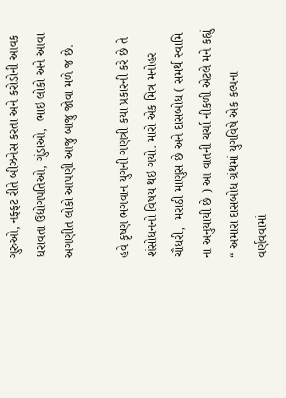ગુરુઓ, નફ્ફટ રીતે બીઝનેસ કરતા અને કરોડોની આવક ધરાવતા ઉદ્યોગપતિઓ, ગુંડાઓ,  ભાઇ લોકો અને આવા અગણીત લોકો આપણી આજુ બાજુ જોવા મળે જ છે.

હવે કૃષ્ણ ભગવાન યુગની ગણત્રી કયા પ્રકારની કરે છે તે શંસોધનનો વિષય થઇ ગયો. મારો એક મિત્ર મનોહર ચૌધરી,  મરાઠી માણુસ છે અને દાસબોધ ( સમર્થ સ્વામિ  ના અનુયાયી છે ) આ વાતની ચર્ચા નીકળી એટલે મને કહ્યું “ અમારા દાસબોધ ગ્રંથમાં યુગવિષે એક કલ્પના વર્ણવવામાં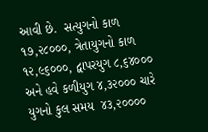આવી છે.  સત્યુગનો કાળ ૧૭,૨૮૦૦૦, ત્રેતાયુગનો કાળ ૧૨,૯૬૦૦૦, દ્વાપરયુગ ૮,૬૪૦૦૦  અને હવે કળીયુગ ૪,૩૨૦૦૦ ચારે યુગનો કુલ સમય  ૪૩,૨૦૦૦૦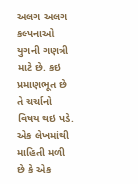અલગ અલગ કલ્પનાઓ યુગની ગણત્રી માટે છે. કઇ પ્રમાણભૂત છે તે ચર્ચાનો વિષય થઇ પડે. એક લેખમાંથી માહિતી મળી છે કે એક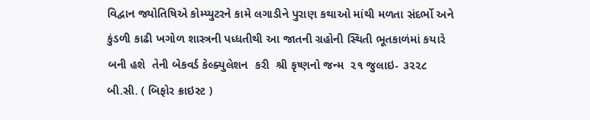વિદ્વાન જ્યોતિષિએ કોમ્પ્યુટરને કામે લગાડીને પુરાણ કથાઓ માંથી મળતા સંદર્ભો અને કુંડળી કાઢી ખગોળ શાસ્ત્રની પધ્ધતીથી આ જાતની ગ્રહોની સ્થિતી ભૂતકાળંમાં કયારે બની હશે  તેની બેકવર્ડ કેલ્ક્યુલેશન  કરી  શ્રી કૃષ્ણનો જન્મ  ૨૧ જુલાઇ- ૩૨૨૮ બી.સી. ( બિફોર ક્રાઇસ્ટ )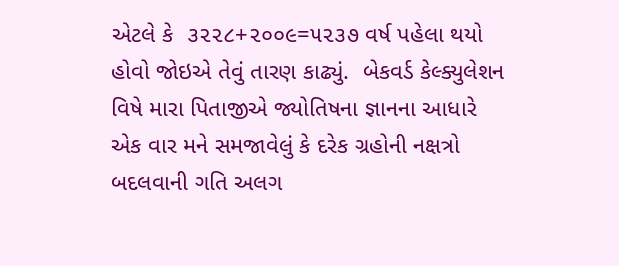એટલે કે  ૩૨૨૮+૨૦૦૯=૫૨૩૭ વર્ષ પહેલા થયો હોવો જોઇએ તેવું તારણ કાઢ્યું.  બેકવર્ડ કેલ્ક્યુલેશન વિષે મારા પિતાજીએ જ્યોતિષના જ્ઞાનના આધારે  એક વાર મને સમજાવેલું કે દરેક ગ્રહોની નક્ષત્રો બદલવાની ગતિ અલગ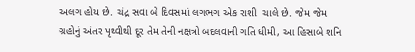અલગ હોય છે. ચંદ્ર સવા બે દિવસમાં લગભગ એક રાશી  ચાલે છે. જેમ જેમ ગ્રહોનું અંતર પૃથ્વીથી દૂર તેમ તેની નક્ષત્રો બદલવાની ગતિ ધીમી, આ હિસાબે શનિ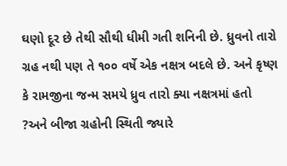ઘણો દૂર છે તેથી સૌથી ધીમી ગતી શનિની છે. ધ્રુવનો તારો ગ્રહ નથી પણ તે ૧૦૦ વર્ષે એક નક્ષત્ર બદલે છે. અને કૃષ્ણ કે રામજીના જન્મ સમયે ધ્રુવ તારો ક્યા નક્ષત્રમાં હતો ?અને બીજા ગ્રહોની સ્થિતી જ્યારે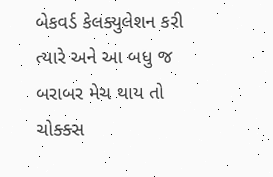બેકવર્ડ કેલક્યુલેશન કરી ત્યારે અને આ બધુ જ બરાબર મેચ થાય તો ચોક્ક્સ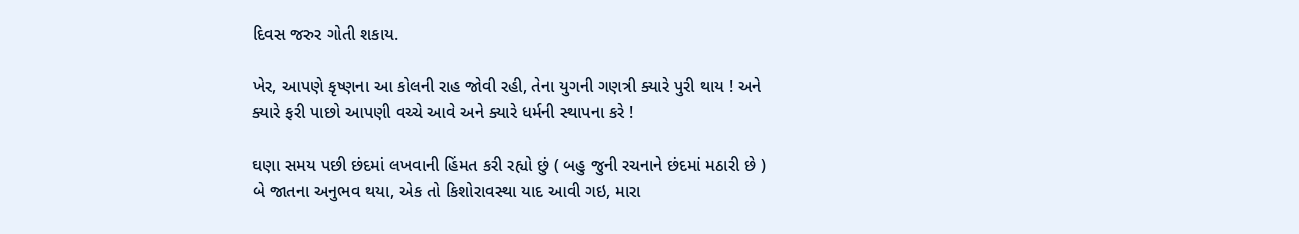દિવસ જરુર ગોતી શકાય.

ખેર, આપણે કૃષ્ણના આ કોલની રાહ જોવી રહી, તેના યુગની ગણત્રી ક્યારે પુરી થાય ! અને ક્યારે ફરી પાછો આપણી વચ્ચે આવે અને ક્યારે ધર્મની સ્થાપના કરે !

ઘણા સમય પછી છંદમાં લખવાની હિંમત કરી રહ્યો છું ( બહુ જુની રચનાને છંદમાં મઠારી છે ) બે જાતના અનુભવ થયા, એક તો કિશોરાવસ્થા યાદ આવી ગઇ, મારા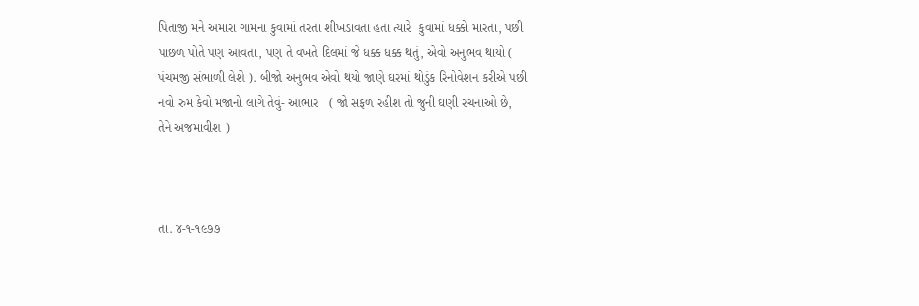પિતાજી મને અમારા ગામના કુવામાં તરતા શીખડાવતા હતા ત્યારે  કુવામાં ધક્કો મારતા, પછી પાછળ પોતે પણ આવતા, પણ તે વખતે દિલમાં જે ધક્ક ધક્ક થતું, એવો અનુભવ થાયો ( પંચમજી સંભાળી લેશે ). બીજો અનુભવ એવો થયો જાણે ઘરમાં થોડુંક રિનોવેશન કરીએ પછી નવો રુમ કેવો મજાનો લાગે તેવું- આભાર   ( જો સફળ રહીશ તો જુની ઘણી રચનાઓ છે, તેને અજમાવીશ )



તા. ૪-૧-૧૯૭૭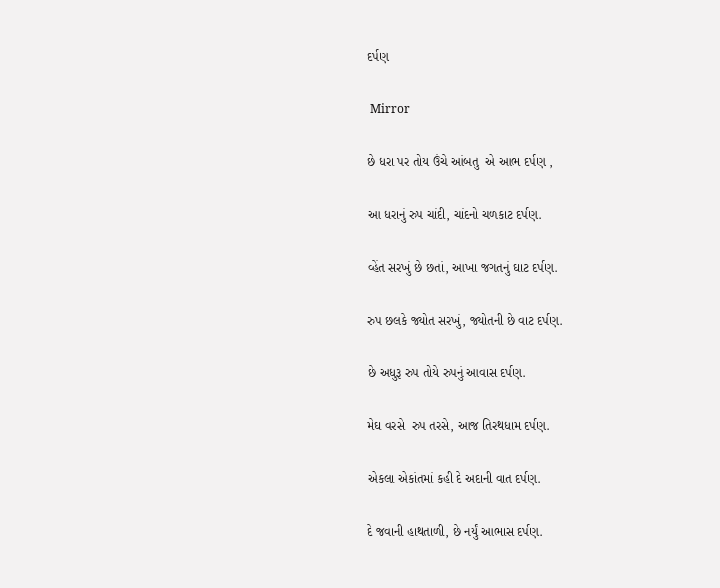દર્પણ

 Mirror

છે ધરા પર તોય ઉંચે આંબતુ  એ આભ દર્પણ ,

આ ધરાનું રુપ ચાંદી, ચાંદનો ચળકાટ દર્પણ.

વ્હેંત સરખું છે છતાં, આખા જગતનું ઘાટ દર્પણ.

રુપ છલકે જ્યોત સરખું, જ્યોતની છે વાટ દર્પણ.

છે અધુરૂ રુપ તોયે રુપનું આવાસ દર્પણ.

મેઘ વરસે  રુપ તરસે, આજ તિરથધામ દર્પણ.

એકલા એકાંતમાં કહી દે અદાની વાત દર્પણ.

દે જવાની હાથતાળી, છે નર્યું આભાસ દર્પણ.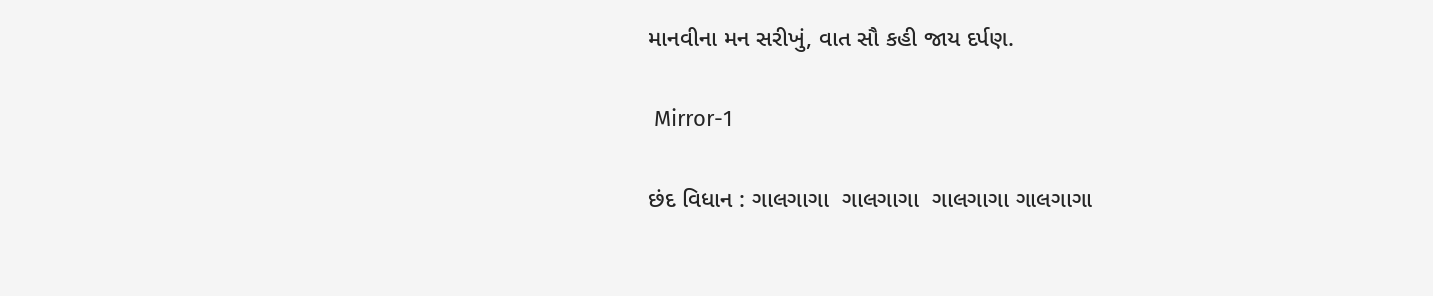માનવીના મન સરીખું, વાત સૌ કહી જાય દર્પણ.

 Mirror-1

છંદ વિધાન : ગાલગાગા  ગાલગાગા  ગાલગાગા ગાલગાગા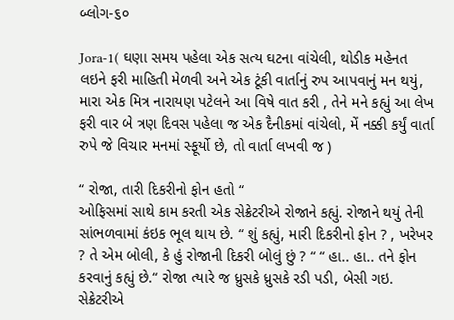બ્લોગ-૬૦

Jora-1( ઘણા સમય પહેલા એક સત્ય ઘટના વાંચેલી, થોડીક મહેનત લઇને ફરી માહિતી મેળવી અને એક ટૂંકી વાર્તાનું રુપ આપવાનું મન થયું, મારા એક મિત્ર નારાયણ પટેલને આ વિષે વાત કરી , તેને મને કહ્યું આ લેખ ફરી વાર બે ત્રણ દિવસ પહેલા જ એક દૈનીકમાં વાંચેલો, મેં નક્કી કર્યું વાર્તા રુપે જે વિચાર મનમાં સ્ફૂર્યો છે, તો વાર્તા લખવી જ )

“ રોજા, તારી દિકરીનો ફોન હતો “
ઓફિસમાં સાથે કામ કરતી એક સેક્રેટરીએ રોજાને કહ્યું. રોજાને થયું તેની સાંભળવામાં કંઇક ભૂલ થાય છે. “ શું કહ્યું, મારી દિકરીનો ફોન ? , ખરેખર ? તે એમ બોલી, કે હું રોજાની દિકરી બોલું છું ? “ “ હા.. હા.. તને ફોન કરવાનું કહ્યું છે.“ રોજા ત્યારે જ ધ્રુસકે ધ્રુસકે રડી પડી, બેસી ગઇ. સેક્રેટરીએ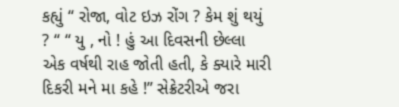કહ્યું “ રોજા, વોટ ઇઝ રોંગ ? કેમ શું થયું ? “ “ યુ , નો ! હું આ દિવસની છેલ્લા એક વર્ષથી રાહ જોતી હતી, કે ક્યારે મારી દિકરી મને મા કહે !” સેક્રેટરીએ જરા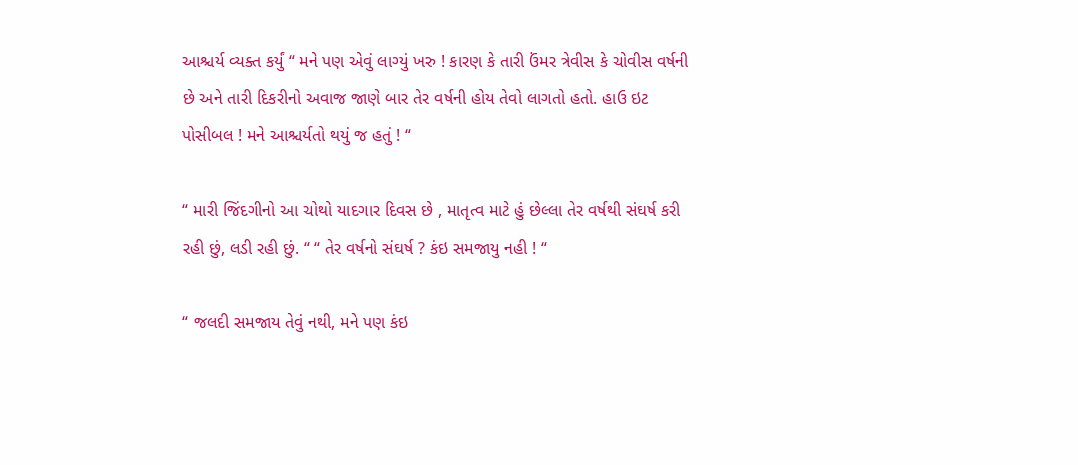આશ્ચર્ય વ્યક્ત કર્યું “ મને પણ એવું લાગ્યું ખરુ ! કારણ કે તારી ઉંમર ત્રેવીસ કે ચોવીસ વર્ષની છે અને તારી દિકરીનો અવાજ જાણે બાર તેર વર્ષની હોય તેવો લાગતો હતો. હાઉ ઇટ પોસીબલ ! મને આશ્ચર્યતો થયું જ હતું ! “

“ મારી જિંદગીનો આ ચોથો યાદગાર દિવસ છે , માતૃત્વ માટે હું છેલ્લા તેર વર્ષથી સંઘર્ષ કરી રહી છું, લડી રહી છું. “ “ તેર વર્ષનો સંઘર્ષ ? કંઇ સમજાયુ નહી ! “

“ જલદી સમજાય તેવું નથી, મને પણ કંઇ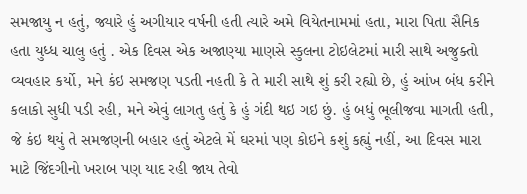સમજાયુ ન હતું, જ્યારે હું અગીયાર વર્ષની હતી ત્યારે અમે વિયેતનામમાં હતા, મારા પિતા સૈનિક હતા યુધ્ધ ચાલુ હતું . એક દિવસ એક અજાણ્યા માણસે સ્કુલના ટોઇલેટમાં મારી સાથે અજુક્તો વ્યવહાર કર્યો, મને કંઇ સમજણ પડતી નહતી કે તે મારી સાથે શું કરી રહ્યો છે, હું આંખ બંધ કરીને કલાકો સુધી પડી રહી, મને એવું લાગતુ હતું કે હું ગંદી થઇ ગઇ છું. હું બધું ભૂલીજવા માગતી હતી, જે કંઇ થયું તે સમજણની બહાર હતું એટલે મેં ઘરમાં પણ કોઇને કશું કહ્યું નહીં, આ દિવસ મારા માટે જિંદગીનો ખરાબ પણ યાદ રહી જાય તેવો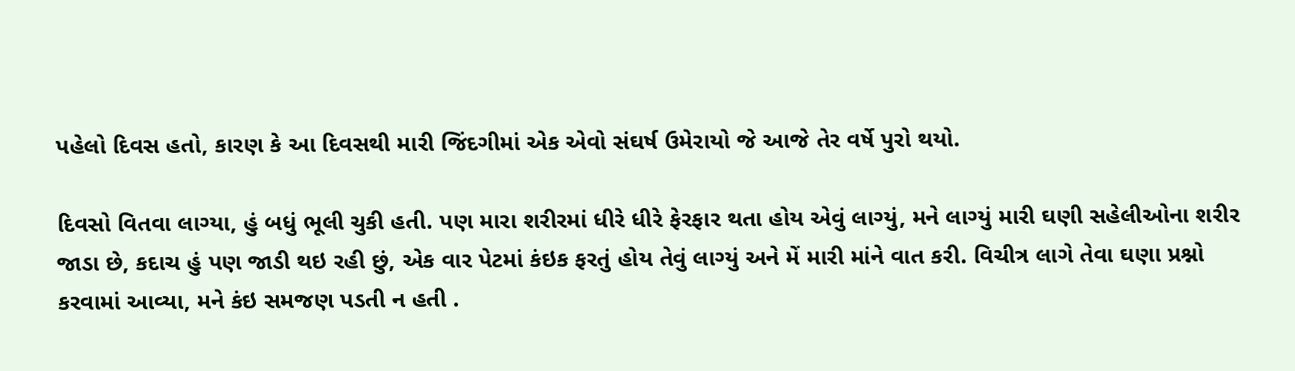પહેલો દિવસ હતો, કારણ કે આ દિવસથી મારી જિંદગીમાં એક એવો સંઘર્ષ ઉમેરાયો જે આજે તેર વર્ષે પુરો થયો.

દિવસો વિતવા લાગ્યા, હું બધું ભૂલી ચુકી હતી. પણ મારા શરીરમાં ધીરે ધીરે ફેરફાર થતા હોય એવું લાગ્યું, મને લાગ્યું મારી ઘણી સહેલીઓના શરીર જાડા છે, કદાચ હું પણ જાડી થઇ રહી છું, એક વાર પેટમાં કંઇક ફરતું હોય તેવું લાગ્યું અને મેં મારી માંને વાત કરી. વિચીત્ર લાગે તેવા ઘણા પ્રશ્નો કરવામાં આવ્યા, મને કંઇ સમજણ પડતી ન હતી .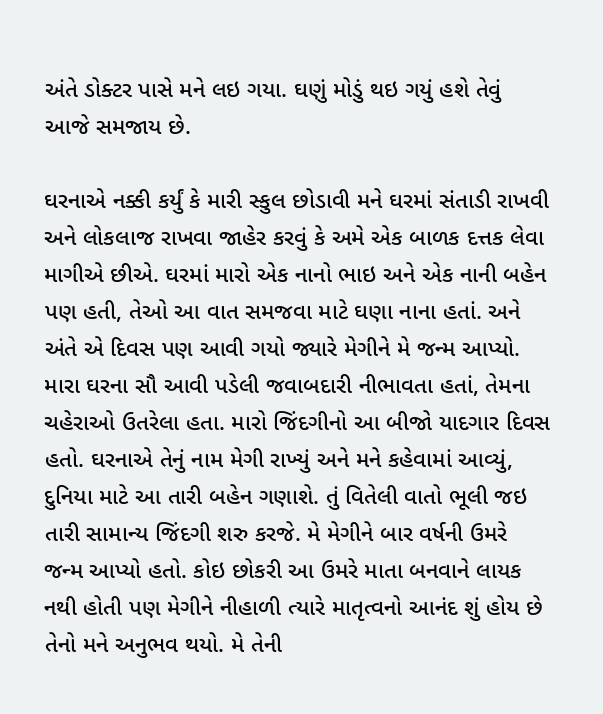અંતે ડોક્ટર પાસે મને લઇ ગયા. ઘણું મોડું થઇ ગયું હશે તેવું આજે સમજાય છે.

ઘરનાએ નક્કી કર્યું કે મારી સ્કુલ છોડાવી મને ઘરમાં સંતાડી રાખવી અને લોકલાજ રાખવા જાહેર કરવું કે અમે એક બાળક દત્તક લેવા માગીએ છીએ. ઘરમાં મારો એક નાનો ભાઇ અને એક નાની બહેન પણ હતી, તેઓ આ વાત સમજવા માટે ઘણા નાના હતાં. અને અંતે એ દિવસ પણ આવી ગયો જ્યારે મેગીને મે જન્મ આપ્યો. મારા ઘરના સૌ આવી પડેલી જવાબદારી નીભાવતા હતાં, તેમના ચહેરાઓ ઉતરેલા હતા. મારો જિંદગીનો આ બીજો યાદગાર દિવસ હતો. ઘરનાએ તેનું નામ મેગી રાખ્યું અને મને કહેવામાં આવ્યું, દુનિયા માટે આ તારી બહેન ગણાશે. તું વિતેલી વાતો ભૂલી જઇ તારી સામાન્ય જિંદગી શરુ કરજે. મે મેગીને બાર વર્ષની ઉમરે જન્મ આપ્યો હતો. કોઇ છોકરી આ ઉમરે માતા બનવાને લાયક નથી હોતી પણ મેગીને નીહાળી ત્યારે માતૃત્વનો આનંદ શું હોય છે તેનો મને અનુભવ થયો. મે તેની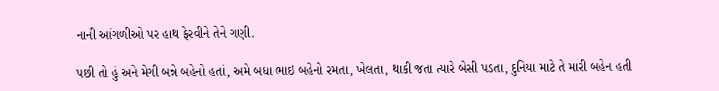નાની આંગળીઓ પર હાથ ફેરવીને તેને ગણી.

પછી તો હું અને મેગી બન્ને બહેનો હતાં, અમે બધા ભાઇ બહેનો રમતા, ખેલતા, થાકી જતા ત્યારે બેસી પડતા, દુનિયા માટે તે મારી બહેન હતી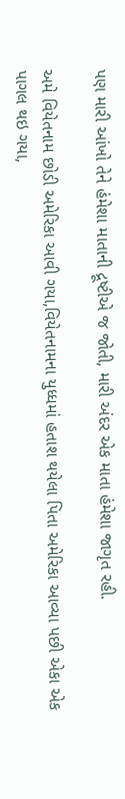પણ મારી આંખો તેને હંમેશા માતાની દ્રૂષ્ટીએ જ જોતી, મારી અંદર એક માતા હંમેશા જાગૃત રહી.

અમે વિયેતનામ છોડી અમેરિકા આવી ગયા,વિયેતનામના યુધ્ધમાં હતાશ થયેલા પિતા અમેરિકા આવ્યા પછી એકા એક પાગલ થઇ ગયા,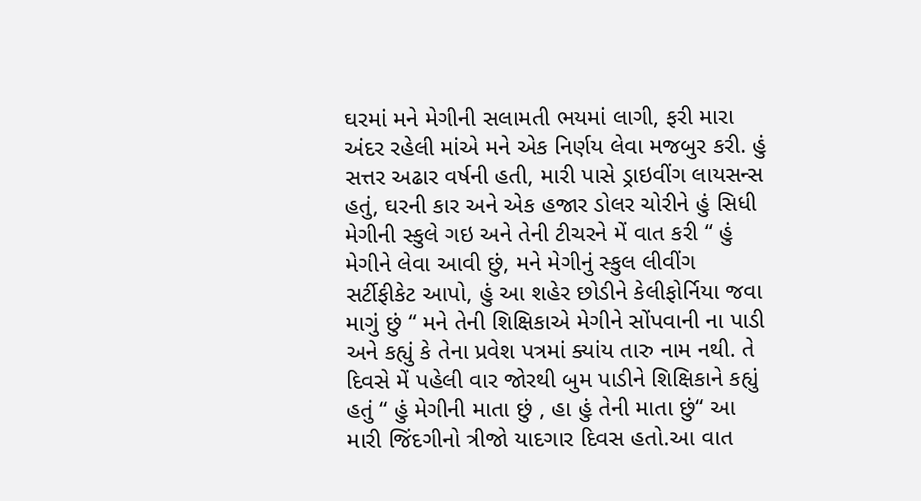ઘરમાં મને મેગીની સલામતી ભયમાં લાગી, ફરી મારા અંદર રહેલી માંએ મને એક નિર્ણય લેવા મજબુર કરી. હું સત્તર અઢાર વર્ષની હતી, મારી પાસે ડ્રાઇવીંગ લાયસન્સ હતું, ઘરની કાર અને એક હજાર ડોલર ચોરીને હું સિધી મેગીની સ્કુલે ગઇ અને તેની ટીચરને મેં વાત કરી “ હું મેગીને લેવા આવી છું, મને મેગીનું સ્કુલ લીવીંગ સર્ટીફીકેટ આપો, હું આ શહેર છોડીને કેલીફોર્નિયા જવા માગું છું “ મને તેની શિક્ષિકાએ મેગીને સોંપવાની ના પાડી અને કહ્યું કે તેના પ્રવેશ પત્રમાં ક્યાંય તારુ નામ નથી. તે દિવસે મેં પહેલી વાર જોરથી બુમ પાડીને શિક્ષિકાને કહ્યું હતું “ હું મેગીની માતા છું , હા હું તેની માતા છું“ આ મારી જિંદગીનો ત્રીજો યાદગાર દિવસ હતો.આ વાત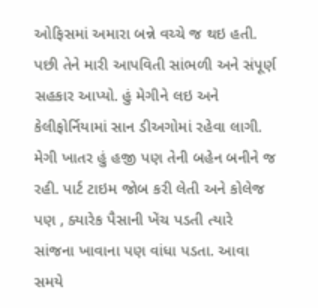ઓફિસમાં અમારા બન્ને વચ્ચે જ થઇ હતી. પછી તેને મારી આપવિતી સાંભળી અને સંપૂર્ણ સહકાર આપ્યો. હું મેગીને લઇ અને કેલીફોર્નિયામાં સાન ડીઅગોમાં રહેવા લાગી. મેગી ખાતર હું હજી પણ તેની બહેન બનીને જ રહી. પાર્ટ ટાઇમ જોબ કરી લેતી અને કોલેજ પણ , ક્યારેક પૈસાની ખેંચ પડતી ત્યારે સાંજના ખાવાના પણ વાંધા પડતા. આવા સમયે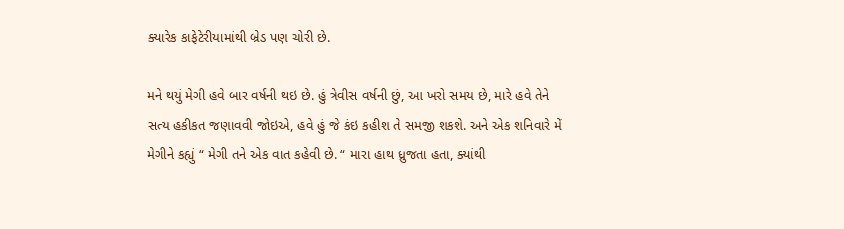ક્યારેક કાફેટેરીયામાંથી બ્રેડ પણ ચોરી છે.

મને થયું મેગી હવે બાર વર્ષની થઇ છે. હું ત્રેવીસ વર્ષની છું, આ ખરો સમય છે, મારે હવે તેને સત્ય હકીકત જણાવવી જોઇએ, હવે હું જે કંઇ કહીશ તે સમજી શકશે. અને એક શનિવારે મેં મેગીને કહ્યું “ મેગી તને એક વાત કહેવી છે. “ મારા હાથ ધ્રુજતા હતા, ક્યાંથી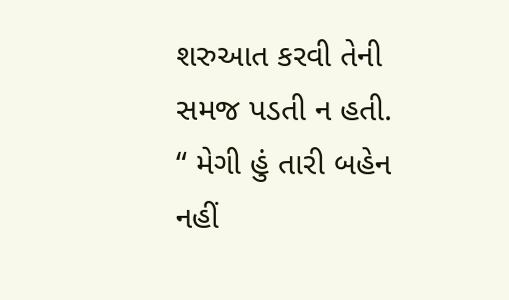શરુઆત કરવી તેની સમજ પડતી ન હતી. “ મેગી હું તારી બહેન નહીં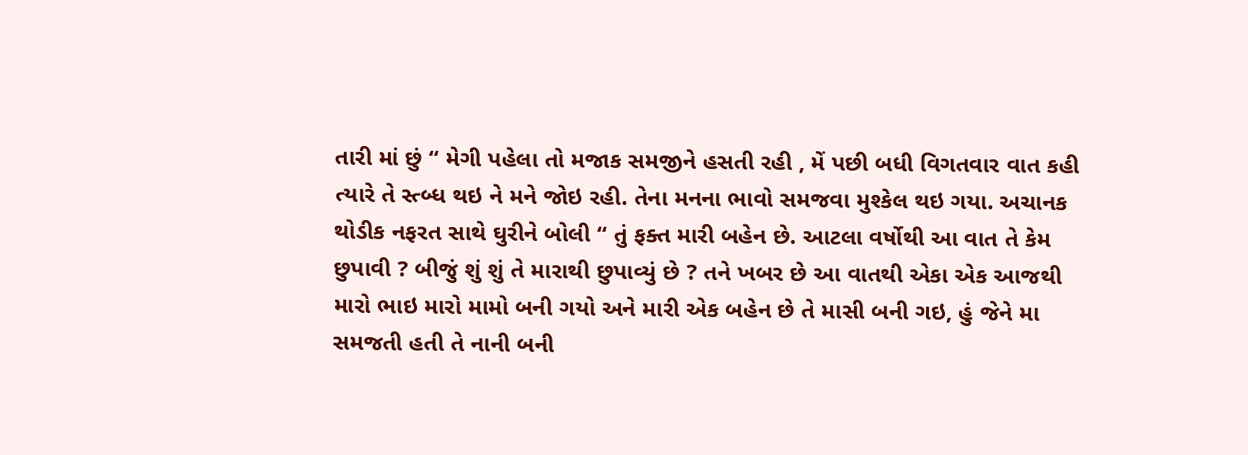તારી માં છું “ મેગી પહેલા તો મજાક સમજીને હસતી રહી , મેં પછી બધી વિગતવાર વાત કહી ત્યારે તે સ્ત્બ્ધ થઇ ને મને જોઇ રહી. તેના મનના ભાવો સમજવા મુશ્કેલ થઇ ગયા. અચાનક થોડીક નફરત સાથે ઘુરીને બોલી “ તું ફક્ત મારી બહેન છે. આટલા વર્ષોથી આ વાત તે કેમ છુપાવી ? બીજું શું શું તે મારાથી છુપાવ્યું છે ? તને ખબર છે આ વાતથી એકા એક આજથી મારો ભાઇ મારો મામો બની ગયો અને મારી એક બહેન છે તે માસી બની ગઇ, હું જેને મા સમજતી હતી તે નાની બની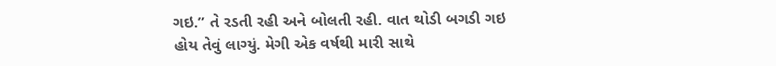ગઇ.” તે રડતી રહી અને બોલતી રહી. વાત થોડી બગડી ગઇ હોય તેવું લાગ્યું. મેગી એક વર્ષથી મારી સાથે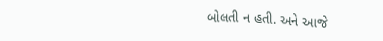બોલતી ન હતી. અને આજે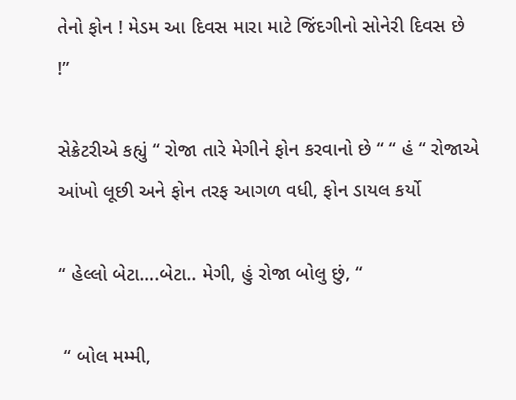તેનો ફોન ! મેડમ આ દિવસ મારા માટે જિંદગીનો સોનેરી દિવસ છે !”

સેક્રેટરીએ કહ્યું “ રોજા તારે મેગીને ફોન કરવાનો છે “ “ હં “ રોજાએ આંખો લૂછી અને ફોન તરફ આગળ વધી, ફોન ડાયલ કર્યો

“ હેલ્લો બેટા….બેટા.. મેગી, હું રોજા બોલુ છું, “

 “ બોલ મમ્મી,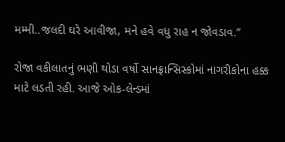મમ્મી..જલદી ઘરે આવીજા, મને હવે વધુ રાહ ન જોવડાવ.”

રોજા વકીલાતનું ભણી થોડા વર્ષો સાનફ્રાન્સિસ્કોમાં નાગરીકોના હક્ક માટે લડતી રહી. આજે ઓક-લેન્ડમાં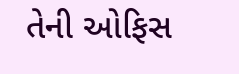તેની ઓફિસ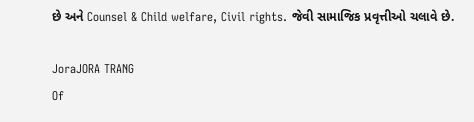છે અને Counsel & Child welfare, Civil rights. જેવી સામાજિક પ્રવૃત્તીઓ ચલાવે છે.

JoraJORA TRANG
Of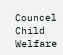Councel
Child Welfare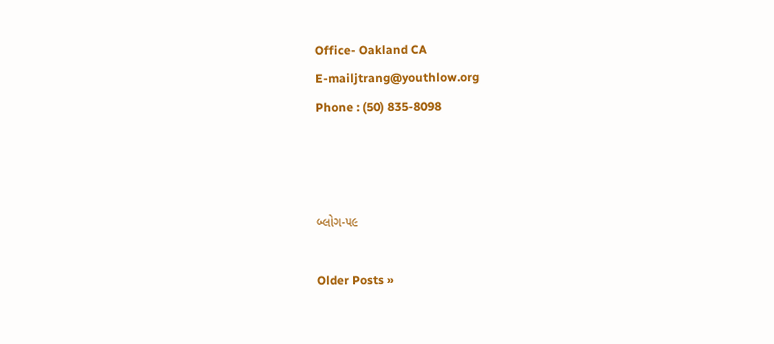Office- Oakland CA
E-mailjtrang@youthlow.org
Phone : (50) 835-8098



બ્લોગ-૫૯

Older Posts »